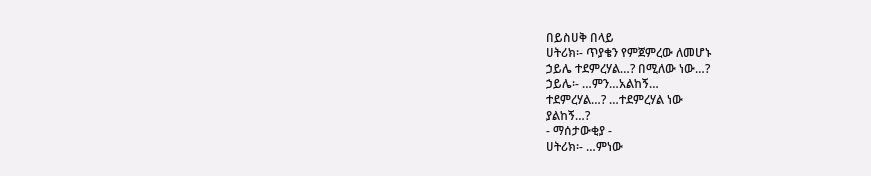በይስሀቅ በላይ
ሀትሪክ፡- ጥያቄን የምጀምረው ለመሆኑ
ኃይሌ ተደምረሃል…? በሚለው ነው…?
ኃይሌ፡- …ምን…አልከኝ…
ተደምረሃል…? …ተደምረሃል ነው
ያልከኝ…?
- ማሰታውቂያ -
ሀትሪክ፡- …ምነው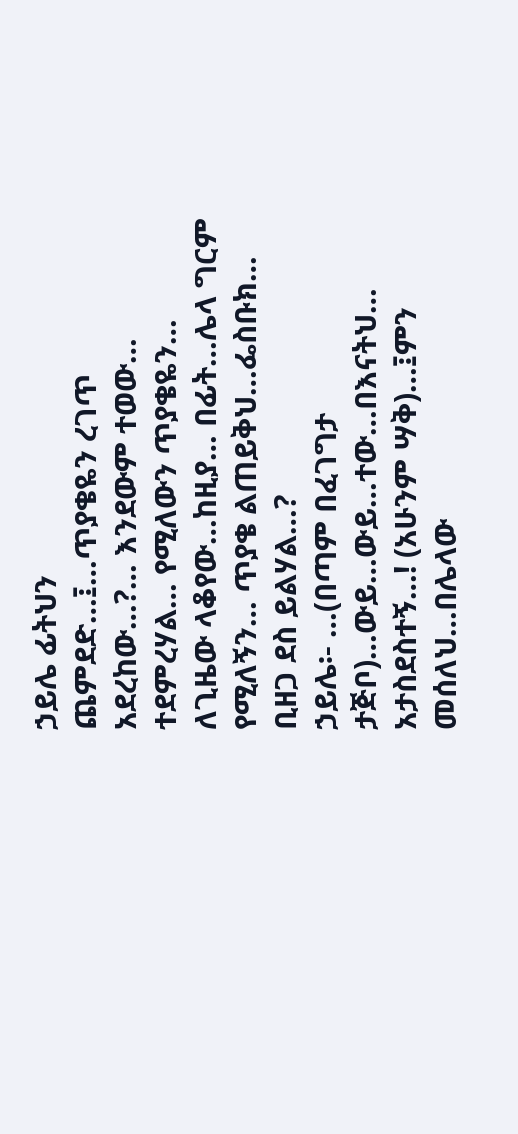ኃይሌ ፊትህን
ጨምደድ…፤…ጥያቄዬን ረገጥ
አደረከው…?… እንደውም ተወው…
ተደምረሃል… የሚለውን ጥያቄዬን…
ለጊዜው ላቆየው…ከዚያ… በፊት…ሌላ ግርም
የሚለኝን… ጥያቄ ልጠይቅህ…ፌስቡክ…
ቢዘጋ ደስ ይልሃል…?
ኃይሌ፡- …(በጣም በፈገግታ
ታጅቦ)…ውይ…ውይ…ተው…በእናትህ…
አታስደስተኝ…! (አሁንም ሣቅ)…፤ምን
መሰለህ…በሌላው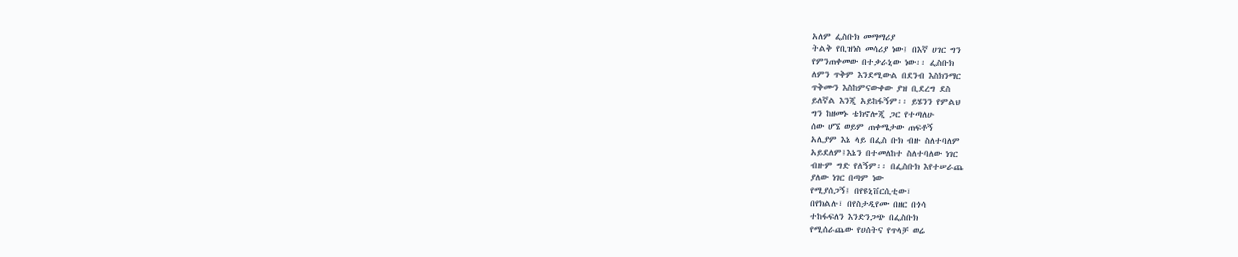አለም ፌስቡክ መማማሪያ
ትልቅ የቢዝነስ መሳሪያ ነው፤ በእኛ ሀገር ግን
የምንጠቀመው በተቃራኒው ነው፡፡ ፌስቡክ
ለምን ጥቅም እንደሚውል በደንብ እስክንማር
ጥቅሙን እስከምናውቀው ያዝ ቢደረግ ደስ
ይለኛል እንጂ አይከፋኝም፡፡ ይሄንን የምልህ
ግን ከዘመኑ ቴክኖሎጂ ጋር የተጣለሁ
ሰው ሆኜ ወይም ጠቀሜታው ጠፍቶኝ
አሊያም እኔ ላይ በፌስ ቡክ ብዙ ስለተባለም
አይደለም፤እኔን በተመለከተ ስለተባለው ነገር
ብዙም ግድ የለኝም፡፡ በፌስቡክ እየተሠራጨ
ያለው ነገር በጣም ነው
የሚያሰጋኝ፤ በየዩኒቨርሲቲው፣
በየክልሉ፣ በየስታዲየሙ በዘር በጎሳ
ተከፋፍለን እንድንጋጭ በፌስቡክ
የሚሰራጨው የሀሰትና የጥላቻ ወሬ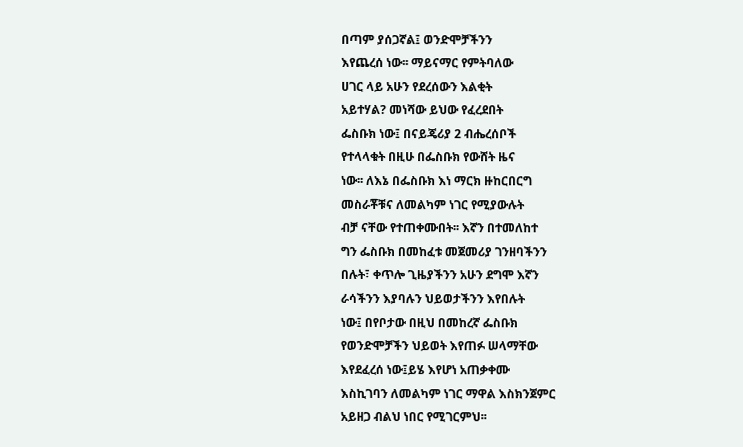በጣም ያሰጋኛል፤ ወንድሞቻችንን
እየጨረሰ ነው፡፡ ማይናማር የምትባለው
ሀገር ላይ አሁን የደረሰውን እልቂት
አይተሃል? መነሻው ይህው የፈረደበት
ፌስቡክ ነው፤ በናይጄሪያ 2 ብሔረሰቦች
የተላላቁት በዚሁ በፌስቡክ የውሸት ዜና
ነው፡፡ ለእኔ በፌስቡክ እነ ማርክ ዙከርበርግ
መስራቾቹና ለመልካም ነገር የሚያውሉት
ብቻ ናቸው የተጠቀሙበት፡፡ እኛን በተመለከተ
ግን ፌስቡክ በመከፈቱ መጀመሪያ ገንዘባችንን
በሉት፣ ቀጥሎ ጊዜያችንን አሁን ደግሞ እኛን
ራሳችንን እያባሉን ህይወታችንን እየበሉት
ነው፤ በየቦታው በዚህ በመከረኛ ፌስቡክ
የወንድሞቻችን ህይወት እየጠፉ ሠላማቸው
እየደፈረሰ ነው፤ይሄ እየሆነ አጠቃቀሙ
እስኪገባን ለመልካም ነገር ማዋል እስክንጀምር
አይዘጋ ብልህ ነበር የሚገርምህ፡፡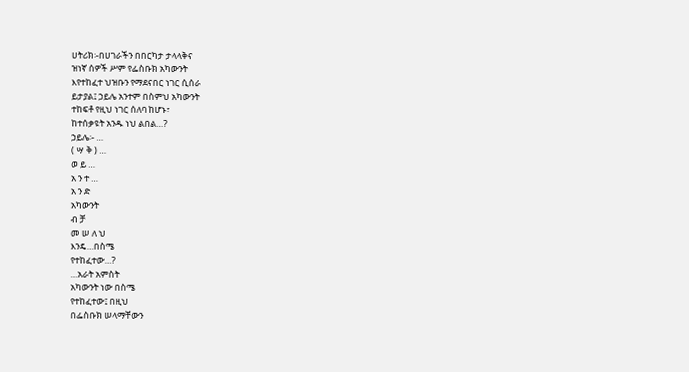ሀትሪክ፡-በሀገራችን በበርካታ ታላላቅና
ዝነኛ ሰዎች ሥም የፌስቡክ አካውንት
እየተከፈተ ህዝቡን የማደናበር ነገር ሲሰራ
ይታያል፤ ኃይሌ አንተም በስምህ አካውንት
ተከፍቶ የዚህ ነገር ሰለባ ከሆኑ፣
ከተሰቃዩት አንዱ ነህ ልበል…?
ኃይሌ፡- …
( ሣ ቅ ) …
ወ ይ …
አ ን ተ …
አ ን ድ
አካውንት
ብ ቻ
መ ሠ ለ ህ
እንዴ…በስሜ
የተከፈተው…?
…አራት አምስት
አካውንት ነው በስሜ
የተከፈተው፤ በዚህ
በፌስቡክ ሠላማቸውን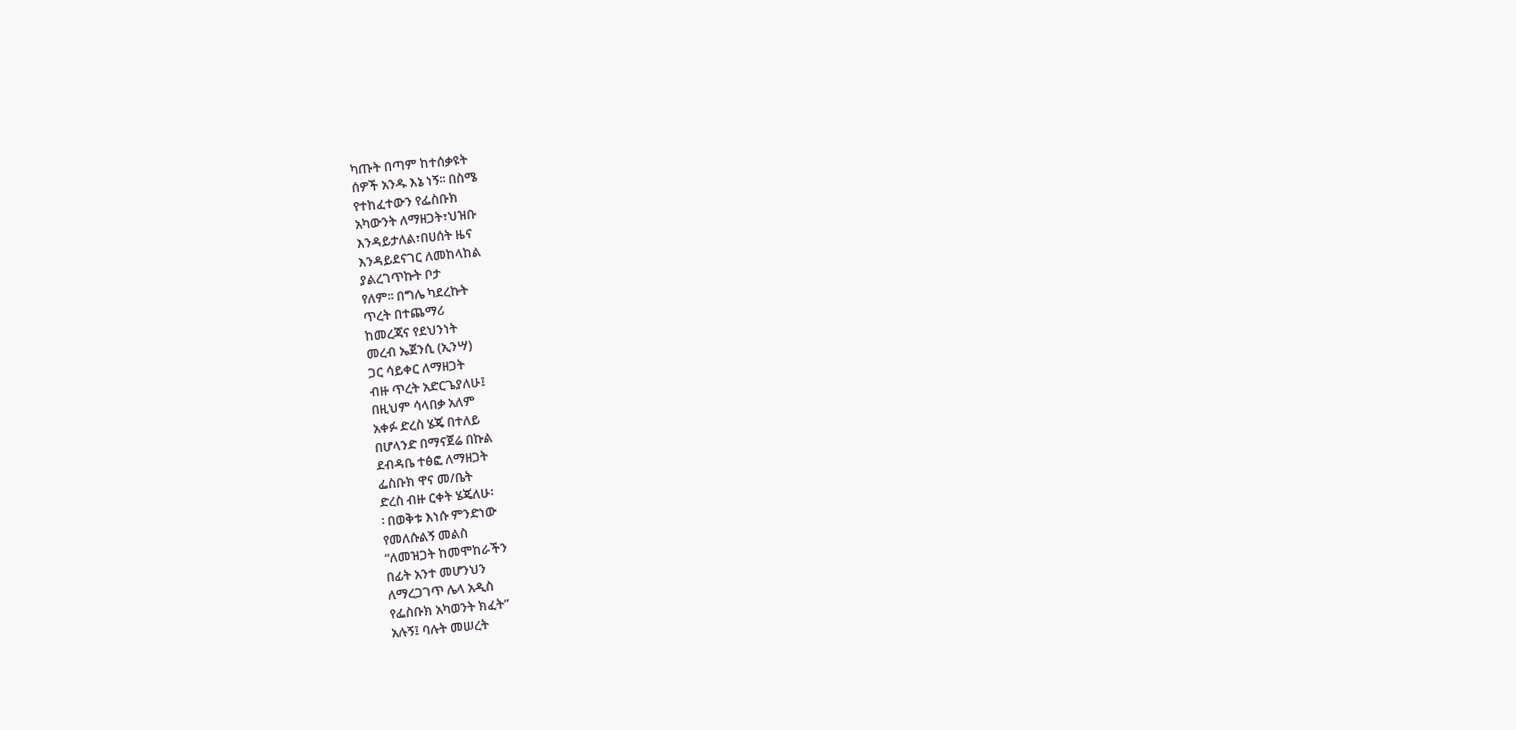ካጡት በጣም ከተሰቃዩት
ሰዎች አንዱ እኔ ነኝ፡፡ በስሜ
የተከፈተውን የፌስቡክ
አካውንት ለማዘጋት፣ህዝቡ
እንዳይታለል፣በሀሰት ዜና
እንዳይደናገር ለመከላከል
ያልረገጥኩት ቦታ
የለም፡፡ በግሌ ካደረኩት
ጥረት በተጨማሪ
ከመረጃና የደህንነት
መረብ ኤጀንሲ (ኢንሣ)
ጋር ሳይቀር ለማዘጋት
ብዙ ጥረት አድርጌያለሁ፤
በዚህም ሳላበቃ አለም
አቀፉ ድረስ ሄጄ በተለይ
በሆላንድ በማናጀሬ በኩል
ደብዳቤ ተፅፎ ለማዘጋት
ፌስቡክ ዋና መ/ቤት
ድረስ ብዙ ርቀት ሄጄለሁ፡
፡ በወቅቱ እነሱ ምንድነው
የመለሱልኝ መልስ
“ለመዝጋት ከመሞከራችን
በፊት አንተ መሆንህን
ለማረጋገጥ ሌላ አዲስ
የፌስቡክ አካወንት ክፈት”
አሉኝ፤ ባሉት መሠረት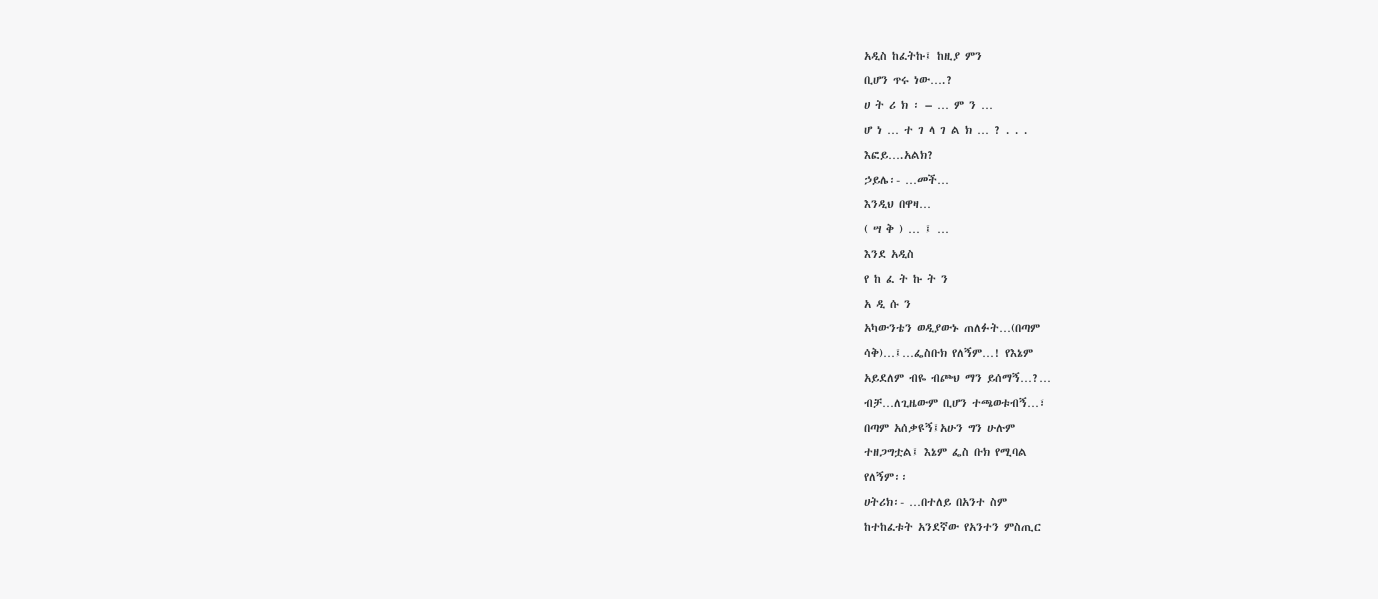አዲስ ከፈትኩ፤ ከዚያ ምን
ቢሆን ጥሩ ነው….?
ሀ ት ሪ ክ ፡ – … ም ን …
ሆ ነ … ተ ገ ላ ገ ል ክ … ? . . .
እፎይ….አልክ?
ኃይሌ፡- …መች…
እንዲህ በዋዛ…
( ሣ ቅ ) … ፤ …
እንደ አዲስ
የ ከ ፈ ት ኩ ት ን
አ ዲ ሱ ን
አካውንቴን ወዲያውኑ ጠለፉት…(በጣም
ሳቅ)…፤…ፌስቡክ የለኝም…! የእኔም
አይደለም ብዬ ብጮህ ማን ይሰማኝ…?…
ብቻ…ለጊዜውም ቢሆን ተጫወቱብኝ…፣
በጣም አሰቃዩኝ፤አሁን ግን ሁሉም
ተዘጋግቷል፤ እኔም ፌስ ቡክ የሚባል
የለኝም፡፡
ሀትሪክ፡- …በተለይ በአንተ ስም
ከተከፈቱት አንደኛው የአንተን ምስጢር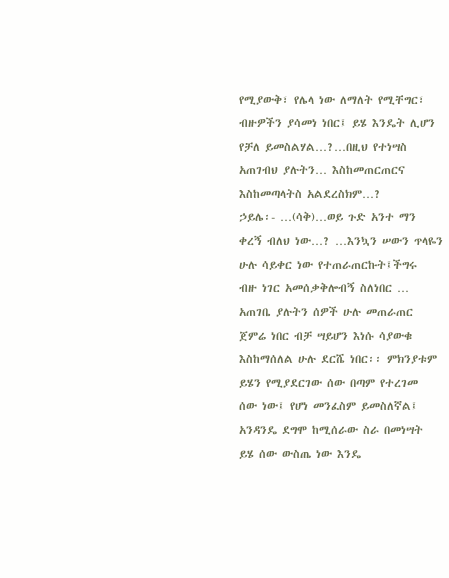የሚያውቅ፣ የሌላ ነው ለማለት የሚቸግር፣
ብዙዎችን ያሳመነ ነበር፤ ይሄ እንዴት ሊሆን
የቻለ ይመስልሃል…?…በዚህ የተነሣስ
አጠገብህ ያሉትን… እስከመጠርጠርና
እስከመጣላትስ አልደረስክም…?
ኃይሌ፡- …(ሳቅ)…ወይ ጉድ አንተ ማን
ቀረኝ ብለህ ነው…? …እንኳን ሠውን ጥላዬን
ሁሉ ሳይቀር ነው የተጠራጠርኩት፤ችግሩ
ብዙ ነገር አመሰቃቅሎብኝ ስለነበር …
አጠገቤ ያሉትን ሰዎች ሁሉ መጠራጠር
ጀምሬ ነበር ብቻ ሣይሆን እነሱ ሳያውቁ
እስከማሰለል ሁሉ ደርሼ ነበር፡፡ ምክንያቱም
ይሄን የሚያደርገው ሰው በጣም የተረገመ
ሰው ነው፤ የሆነ መንፈስም ይመስለኛል፤
አንዳንዴ ደግሞ ከሚሰራው ስራ በመነሣት
ይሄ ሰው ውስጤ ነው እንዴ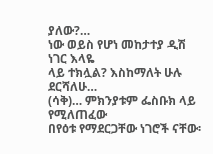ያለው?…
ነው ወይስ የሆነ መከታተያ ዲሽ ነገር እላዬ
ላይ ተክሏል? እስከማለት ሁሉ ደርሻለሁ…
(ሳቅ)… ምክንያቱም ፌስቡክ ላይ የሚለጠፈው
በየዕቱ የማደርጋቸው ነገሮች ናቸው፡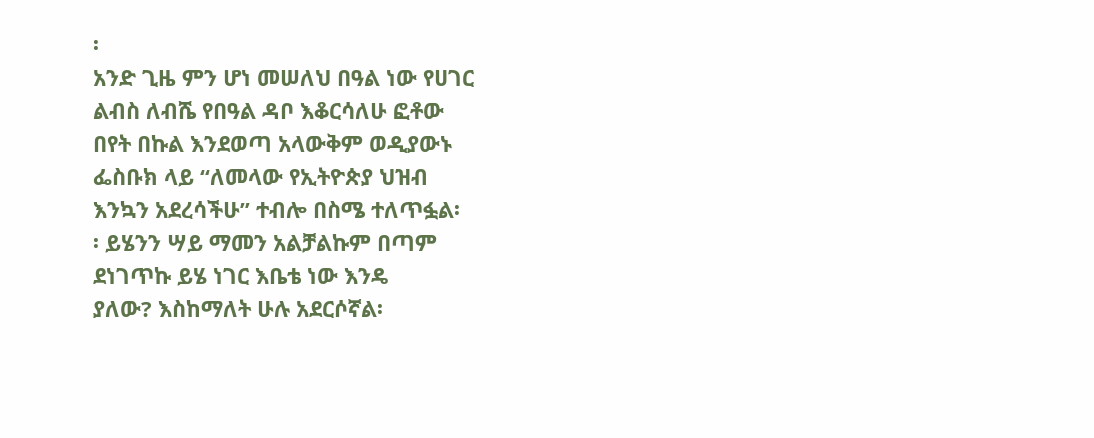፡
አንድ ጊዜ ምን ሆነ መሠለህ በዓል ነው የሀገር
ልብስ ለብሼ የበዓል ዳቦ እቆርሳለሁ ፎቶው
በየት በኩል እንደወጣ አላውቅም ወዲያውኑ
ፌስቡክ ላይ “ለመላው የኢትዮጵያ ህዝብ
እንኳን አደረሳችሁ” ተብሎ በስሜ ተለጥፏል፡
፡ ይሄንን ሣይ ማመን አልቻልኩም በጣም
ደነገጥኩ ይሄ ነገር እቤቴ ነው እንዴ
ያለው? እስከማለት ሁሉ አደርሶኛል፡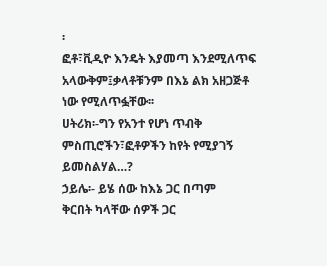፡
ፎቶ፣ቪዲዮ እንዴት እያመጣ እንደሚለጥፍ
አላውቅም፤ቃላቶቹንም በእኔ ልክ አዘጋጅቶ
ነው የሚለጥፏቸው፡፡
ሀትሪክ፡-ግን የአንተ የሆነ ጥብቅ
ምስጢሮችን፣ፎቶዎችን ከየት የሚያገኝ
ይመስልሃል…?
ኃይሌ፡- ይሄ ሰው ከእኔ ጋር በጣም
ቅርበት ካላቸው ሰዎች ጋር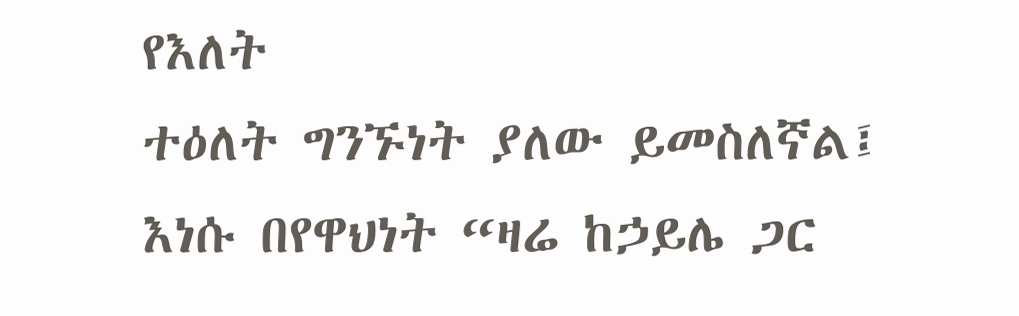የእለት
ተዕለት ግንኙነት ያለው ይመስለኛል፤
እነሱ በየዋህነት “ዛሬ ከኃይሌ ጋር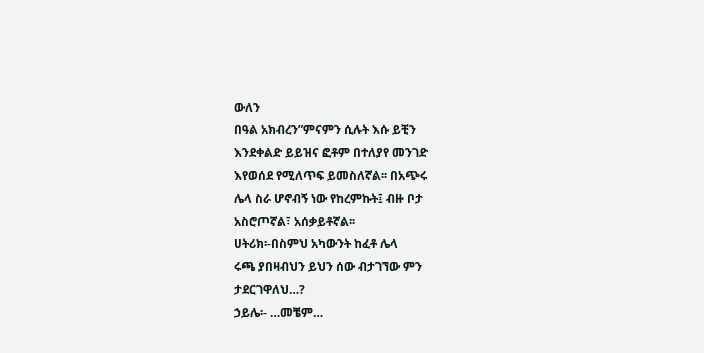ውለን
በዓል አክብረን”ምናምን ሲሉት እሱ ይቺን
እንደቀልድ ይይዝና ፎቶም በተለያየ መንገድ
እየወሰደ የሚለጥፍ ይመስለኛል፡፡ በአጭሩ
ሌላ ስራ ሆኖብኝ ነው የከረምኩት፤ ብዙ ቦታ
አስሮጦኛል፣ አሰቃይቶኛል፡፡
ሀትሪክ፡-በስምህ አካውንት ከፈቶ ሌላ
ሩጫ ያበዛብህን ይህን ሰው ብታገኘው ምን
ታደርገዋለህ…?
ኃይሌ፡- …መቼም…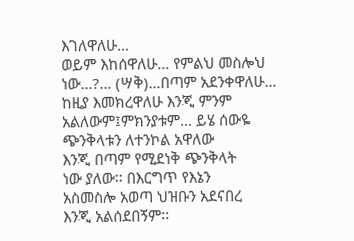እገለዋለሁ…
ወይም እከሰዋለሁ… የምልህ መስሎህ
ነው…?… (ሣቅ)…በጣም አደንቀዋለሁ…
ከዚያ እመክረዋለሁ እንጂ ምንም
አልለውም፤ምክንያቱም… ይሄ ሰውዬ
ጭንቅላቱን ለተንኮል አዋለው
እንጂ በጣም የሚደነቅ ጭንቅላት
ነው ያለው፡፡ በእርግጥ የእኔን
አስመስሎ አወጣ ህዝቡን አደናበረ
እንጂ አልሰደበኝም፡፡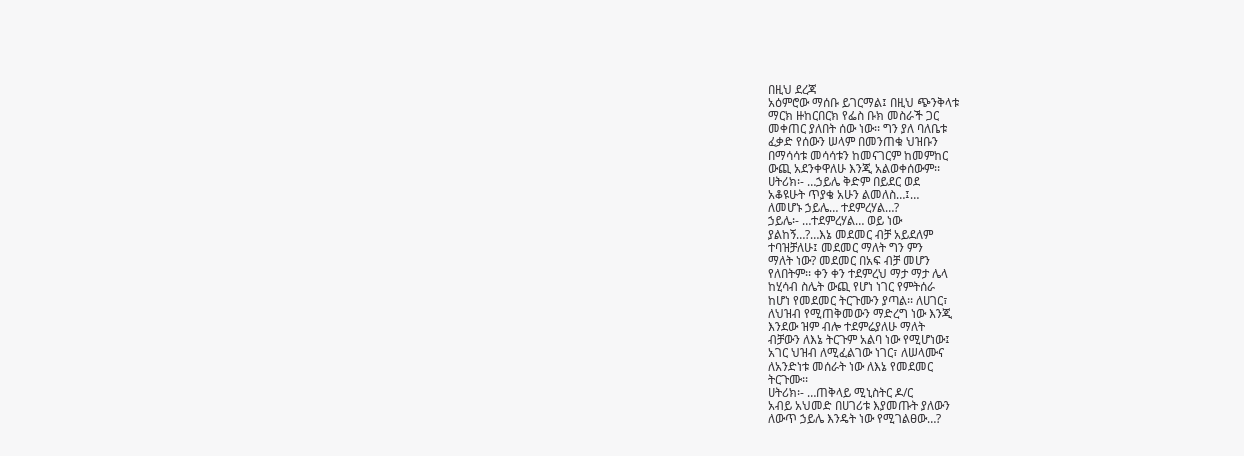በዚህ ደረጃ
አዕምሮው ማሰቡ ይገርማል፤ በዚህ ጭንቅላቱ
ማርክ ዙከርበርክ የፌስ ቡክ መስራች ጋር
መቀጠር ያለበት ሰው ነው፡፡ ግን ያለ ባለቤቱ
ፈቃድ የሰውን ሠላም በመንጠቁ ህዝቡን
በማሳሳቱ መሳሳቱን ከመናገርም ከመምከር
ውጪ አደንቀዋለሁ እንጂ አልወቀሰውም፡፡
ሀትሪክ፡- …ኃይሌ ቅድም በይደር ወደ
አቆዩሁት ጥያቄ አሁን ልመለስ…፤…
ለመሆኑ ኃይሌ… ተደምረሃል…?
ኃይሌ፡- …ተደምረሃል… ወይ ነው
ያልከኝ…?…እኔ መደመር ብቻ አይደለም
ተባዝቻለሁ፤ መደመር ማለት ግን ምን
ማለት ነው? መደመር በአፍ ብቻ መሆን
የለበትም፡፡ ቀን ቀን ተደምረህ ማታ ማታ ሌላ
ከሂሳብ ስሌት ውጪ የሆነ ነገር የምትሰራ
ከሆነ የመደመር ትርጉሙን ያጣል፡፡ ለሀገር፣
ለህዝብ የሚጠቅመውን ማድረግ ነው እንጂ
እንደው ዝም ብሎ ተደምሬያለሁ ማለት
ብቻውን ለእኔ ትርጉም አልባ ነው የሚሆነው፤
አገር ህዝብ ለሚፈልገው ነገር፣ ለሠላሙና
ለአንድነቱ መሰራት ነው ለእኔ የመደመር
ትርጉሙ፡፡
ሀትሪክ፡- …ጠቅላይ ሚኒስትር ዶ/ር
አብይ አህመድ በሀገሪቱ እያመጡት ያለውን
ለውጥ ኃይሌ እንዴት ነው የሚገልፀው…?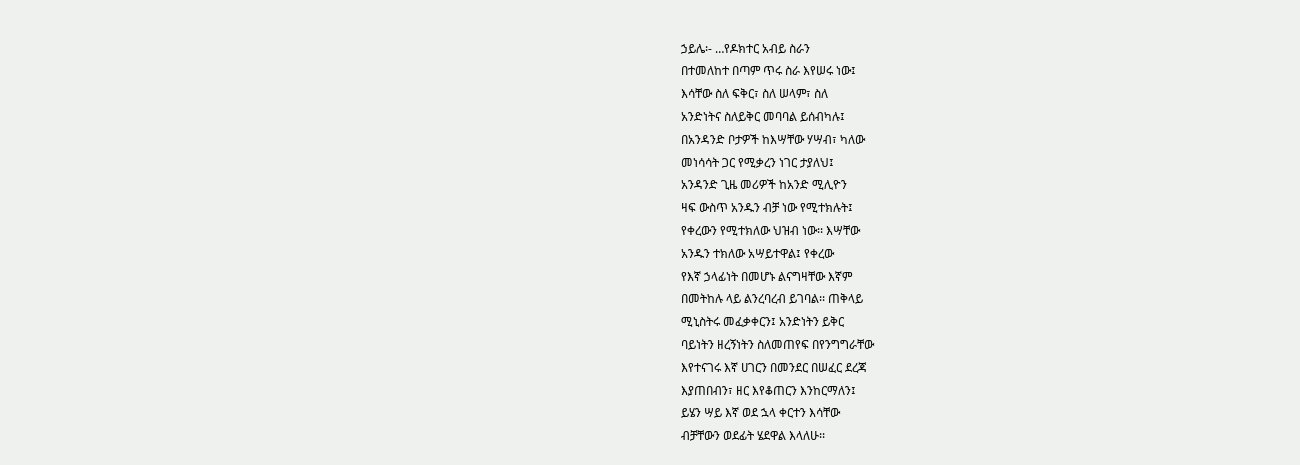ኃይሌ፡- …የዶክተር አብይ ስራን
በተመለከተ በጣም ጥሩ ስራ እየሠሩ ነው፤
እሳቸው ስለ ፍቅር፣ ስለ ሠላም፣ ስለ
አንድነትና ስለይቅር መባባል ይሰብካሉ፤
በአንዳንድ ቦታዎች ከእሣቸው ሃሣብ፣ ካለው
መነሳሳት ጋር የሚቃረን ነገር ታያለህ፤
አንዳንድ ጊዜ መሪዎች ከአንድ ሚሊዮን
ዛፍ ውስጥ አንዱን ብቻ ነው የሚተክሉት፤
የቀረውን የሚተክለው ህዝብ ነው፡፡ እሣቸው
አንዱን ተክለው አሣይተዋል፤ የቀረው
የእኛ ኃላፊነት በመሆኑ ልናግዛቸው እኛም
በመትከሉ ላይ ልንረባረብ ይገባል፡፡ ጠቅላይ
ሚኒስትሩ መፈቃቀርን፤ አንድነትን ይቅር
ባይነትን ዘረኝነትን ስለመጠየፍ በየንግግራቸው
እየተናገሩ እኛ ሀገርን በመንደር በሠፈር ደረጃ
እያጠበብን፣ ዘር እየቆጠርን እንከርማለን፤
ይሄን ሣይ እኛ ወደ ኋላ ቀርተን እሳቸው
ብቻቸውን ወደፊት ሄደዋል እላለሁ፡፡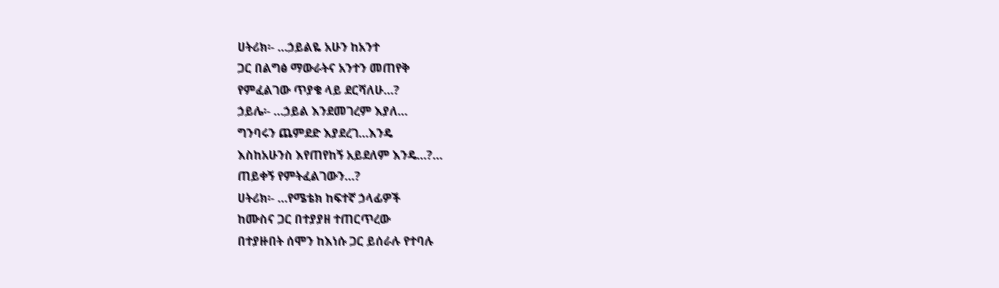ሀትሪክ፡- …ኃይልዬ አሁን ከአንተ
ጋር በልግፅ ማውራትና አንተን መጠየቅ
የምፈልገው ጥያቄ ላይ ደርሻለሁ…?
ኃይሌ፡- …ኃይል እንደመገረም እያለ…
ግንባሩን ጨምደድ እያደረገ…እንዴ
እስከአሁንስ እየጠየከኝ አይደለም እንዴ…?…
ጠይቀኝ የምትፈልገውን…?
ሀትሪክ፡- …የሜቴክ ከፍተኛ ኃላፊዎች
ከሙስና ጋር በተያያዘ ተጠርጥረው
በተያዙበት ሰሞን ከእነሱ ጋር ይሰራሉ የተባሉ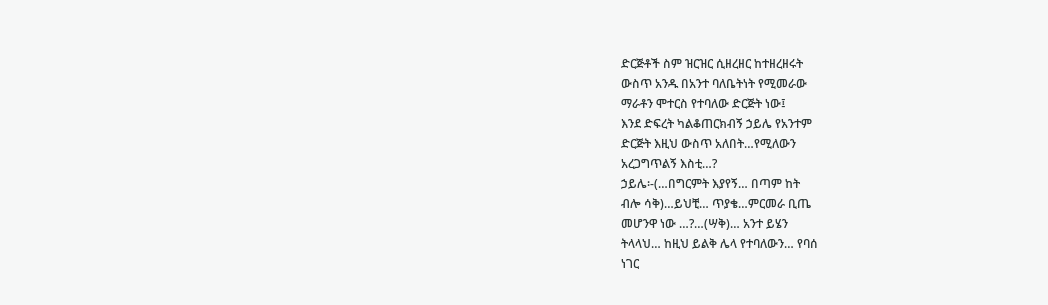ድርጅቶች ስም ዝርዝር ሲዘረዘር ከተዘረዘሩት
ውስጥ አንዱ በአንተ ባለቤትነት የሚመራው
ማራቶን ሞተርስ የተባለው ድርጅት ነው፤
እንደ ድፍረት ካልቆጠርክብኝ ኃይሌ የአንተም
ድርጅት እዚህ ውስጥ አለበት…የሚለውን
አረጋግጥልኝ እስቲ…?
ኃይሌ፡-(…በግርምት እያየኝ… በጣም ከት
ብሎ ሳቅ)…ይህቺ… ጥያቄ…ምርመራ ቢጤ
መሆንዋ ነው …?…(ሣቅ)… አንተ ይሄን
ትላላህ… ከዚህ ይልቅ ሌላ የተባለውን… የባሰ
ነገር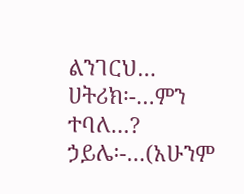ልንገርህ…
ሀትሪክ፡-…ምን ተባለ…?
ኃይሌ፡-…(አሁንም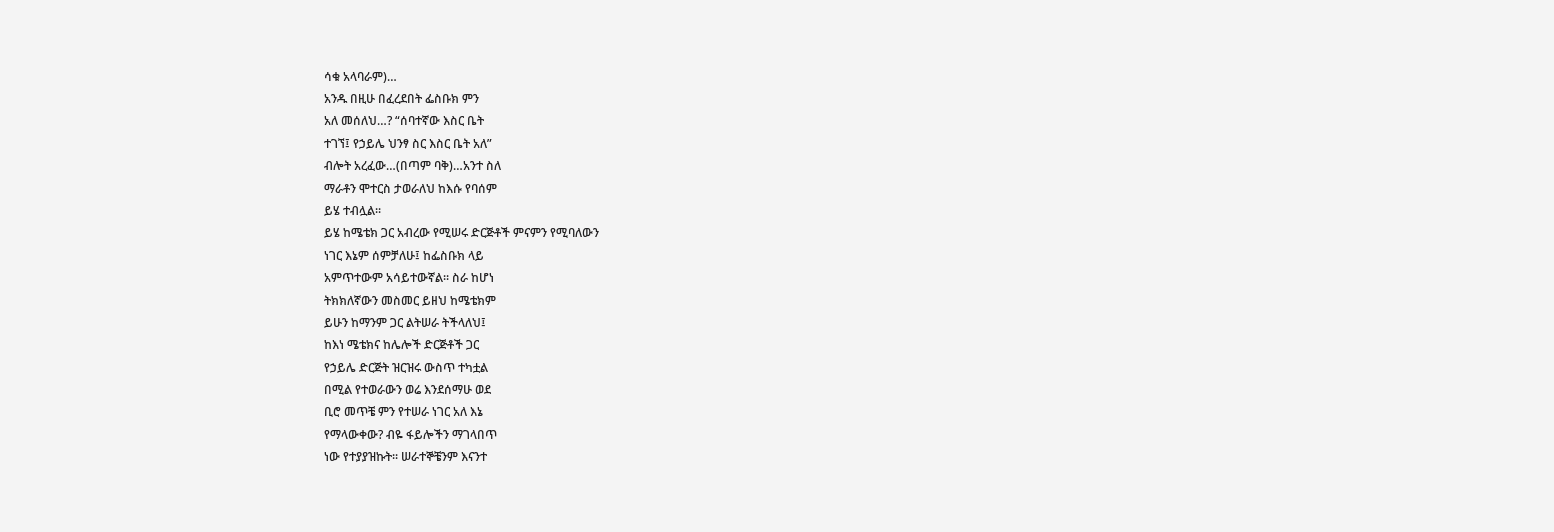ሳቁ አላባራም)…
አንዱ በዚሁ በፈረደበት ፌስቡክ ምን
አለ መሰለህ…? “ሰባተኛው እስር ቤት
ተገኘ፤ የኃይሌ ህንፃ ስር እስር ቤት አለ”
ብሎት አረፈው…(በጣም ባቅ)…አንተ ስለ
ማራቶን ሞተርስ ታወራለህ ከእሱ የባሰም
ይሄ ተብሏል፡፡
ይሄ ከሜቴክ ጋር አብረው የሚሠሩ ድርጅቶች ምናምን የሚባለውን
ነገር እኔም ሰምቻለሁ፤ ከፌስቡክ ላይ
አምጥተውም አሳይተውኛል፡፡ ስራ ከሆነ
ትክክለኛውን መስመር ይዘህ ከሜቴክም
ይሁን ከማንም ጋር ልትሠራ ትችላለህ፤
ከእነ ሜቴክና ከሌሎች ድርጅቶች ጋር
የኃይሌ ድርጅት ዝርዝሩ ውስጥ ተካቷል
በሚል የተወራውን ወሬ እንደሰማሁ ወደ
ቢሮ መጥቼ ምን የተሠራ ነገር አለ እኔ
የማላውቀው? ብዬ ፋይሎችን ማገላበጥ
ነው የተያያዝኩት፡፡ ሠራተኞቼንም እናንተ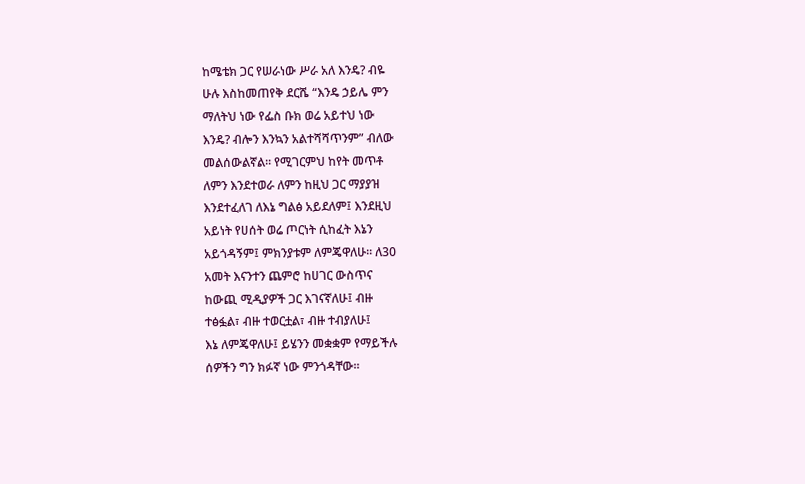ከሜቴክ ጋር የሠራነው ሥራ አለ እንዴ? ብዬ
ሁሉ እስከመጠየቅ ደርሼ “እንዴ ኃይሌ ምን
ማለትህ ነው የፌስ ቡክ ወሬ አይተህ ነው
እንዴ? ብሎን እንኳን አልተሻሻጥንም” ብለው
መልሰውልኛል፡፡ የሚገርምህ ከየት መጥቶ
ለምን እንደተወራ ለምን ከዚህ ጋር ማያያዝ
እንደተፈለገ ለእኔ ግልፅ አይደለም፤ እንደዚህ
አይነት የሀሰት ወሬ ጦርነት ሲከፈት እኔን
አይጎዳኝም፤ ምክንያቱም ለምጄዋለሁ፡፡ ለ30
አመት እናንተን ጨምሮ ከሀገር ውስጥና
ከውጪ ሚዲያዎች ጋር እገናኛለሁ፤ ብዙ
ተፅፏል፣ ብዙ ተወርቷል፣ ብዙ ተብያለሁ፤
እኔ ለምጄዋለሁ፤ ይሄንን መቋቋም የማይችሉ
ሰዎችን ግን ክፉኛ ነው ምንጎዳቸው።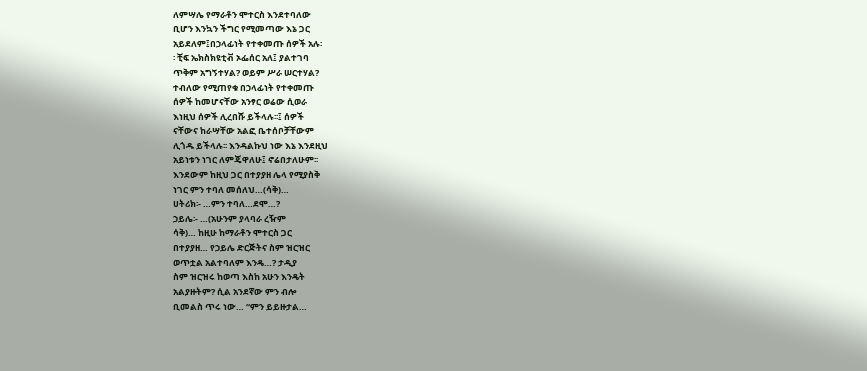ለምሣሌ የማራቶን ሞተርስ እንደተባለው
ቢሆን እንኳን ችግር የሚመጣው እኔ ጋር
አይደለም፤በኃላፊነት የተቀመጡ ሰዎች አሉ፡
፡ ቺፍ ኤክስክዩቲቭ ኦፌሰር አለ፤ ያልተገባ
ጥቅም አግኝተሃል? ወይም ሥራ ሠርተሃል?
ተብለው የሚጠየቁ በኃላፊነት የተቀመጡ
ሰዎች ከመሆናቸው አንፃር ወሬው ሲወራ
እነዚህ ሰዎች ሊረበሹ ይችላሉ፡፡፤ ሰዎች
ናቸውና ከራሣቸው አልፎ ቤተሰቦቻቸውም
ሊጎዱ ይችላሉ፡፡ እንዳልኩህ ነው እኔ እንደዚህ
አይነቱን ነገር ለምጄዋለሁ፤ ኖሬበታለሁም፡፡
እንደውም ከዚህ ጋር በተያያዘ ሌላ የሚያስቅ
ነገር ምን ተባለ መሰለህ…(ሳቅ)…
ሀትሪክ፡- …ምን ተባለ…ደሞ…?
ኃይሌ፡- …(አሁንም ያላባራ ረዥም
ሳቅ)… ከዚሁ ከማራቶን ሞተርስ ጋር
በተያያዘ… የኃይሌ ድርጅትና ስም ዝርዝር
ወጥቷል አልተባለም እንዴ…? ታዲያ
ስም ዝርዝሩ ከወጣ እስከ አሁን እንዴት
አልያዙትም? ሲል አንደኛው ምን ብሎ
ቢመልስ ጥሩ ነው… “ምን ይይዙታል…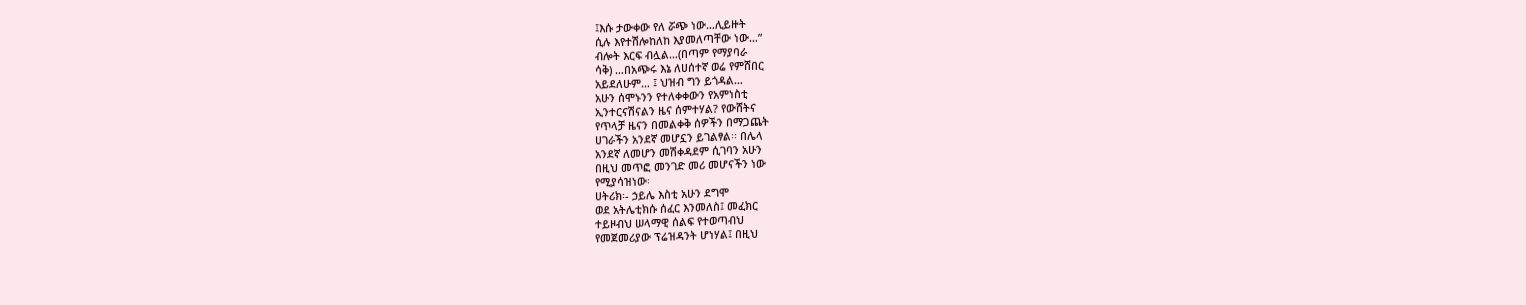፤እሱ ታውቀው የለ ሯጭ ነው…ሊይዙት
ሲሉ እየተሽሎከለከ እያመለጣቸው ነው…”
ብሎት እርፍ ብሏል…(በጣም የማያባራ
ሳቅ) …በአጭሩ እኔ ለሀሰተኛ ወሬ የምሸበር
አይደለሁም… ፤ ህዝብ ግን ይጎዳል…
አሁን ሰሞኑንን የተለቀቀውን የአምነስቲ
ኢንተርናሽናልን ዜና ሰምተሃል? የውሸትና
የጥላቻ ዜናን በመልቀቅ ሰዎችን በማጋጨት
ሀገራችን አንደኛ መሆኗን ይገልፃል፡፡ በሌላ
አንደኛ ለመሆን መሽቀዳደም ሲገባን አሁን
በዚህ መጥፎ መንገድ መሪ መሆናችን ነው
የሚያሳዝነው፡
ሀትሪክ፡- ኃይሌ እስቲ አሁን ደግሞ
ወደ አትሌቲክሱ ሰፈር እንመለስ፤ መፈክር
ተይዞብህ ሠላማዊ ሰልፍ የተወጣብህ
የመጀመሪያው ፕሬዝዳንት ሆነሃል፤ በዚህ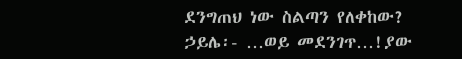ደንግጠህ ነው ስልጣን የለቀከው?
ኃይሌ፡- …ወይ መደንገጥ…!ያው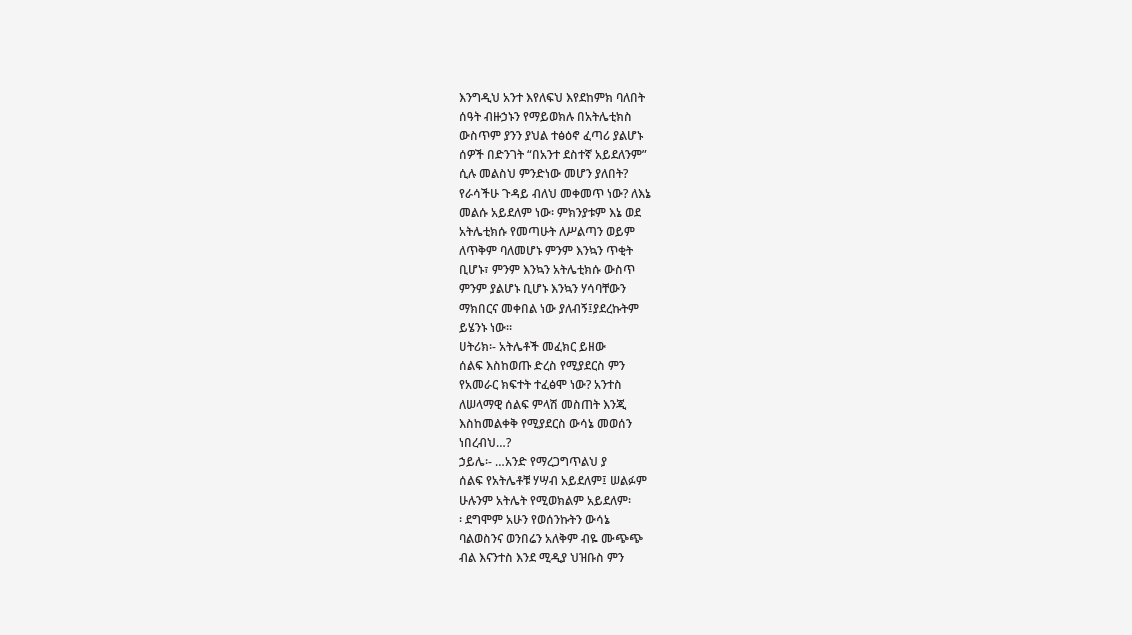እንግዲህ አንተ እየለፍህ እየደከምክ ባለበት
ሰዓት ብዙኃኑን የማይወክሉ በአትሌቲክስ
ውስጥም ያንን ያህል ተፅዕኖ ፈጣሪ ያልሆኑ
ሰዎች በድንገት “በአንተ ደስተኛ አይደለንም”
ሲሉ መልስህ ምንድነው መሆን ያለበት?
የራሳችሁ ጉዳይ ብለህ መቀመጥ ነው? ለእኔ
መልሱ አይደለም ነው፡ ምክንያቱም እኔ ወደ
አትሌቲክሱ የመጣሁት ለሥልጣን ወይም
ለጥቅም ባለመሆኑ ምንም እንኳን ጥቂት
ቢሆኑ፣ ምንም እንኳን አትሌቲክሱ ውስጥ
ምንም ያልሆኑ ቢሆኑ እንኳን ሃሳባቸውን
ማክበርና መቀበል ነው ያለብኝ፤ያደረኩትም
ይሄንኑ ነው፡፡
ሀትሪክ፡- አትሌቶች መፈክር ይዘው
ሰልፍ እስከወጡ ድረስ የሚያደርስ ምን
የአመራር ክፍተት ተፈፅሞ ነው? አንተስ
ለሠላማዊ ሰልፍ ምላሽ መስጠት እንጂ
እስከመልቀቅ የሚያደርስ ውሳኔ መወሰን
ነበረብህ…?
ኃይሌ፡- …አንድ የማረጋግጥልህ ያ
ሰልፍ የአትሌቶቹ ሃሣብ አይደለም፤ ሠልፉም
ሁሉንም አትሌት የሚወክልም አይደለም፡
፡ ደግሞም አሁን የወሰንኩትን ውሳኔ
ባልወስንና ወንበሬን አለቅም ብዬ ሙጭጭ
ብል እናንተስ እንደ ሚዲያ ህዝቡስ ምን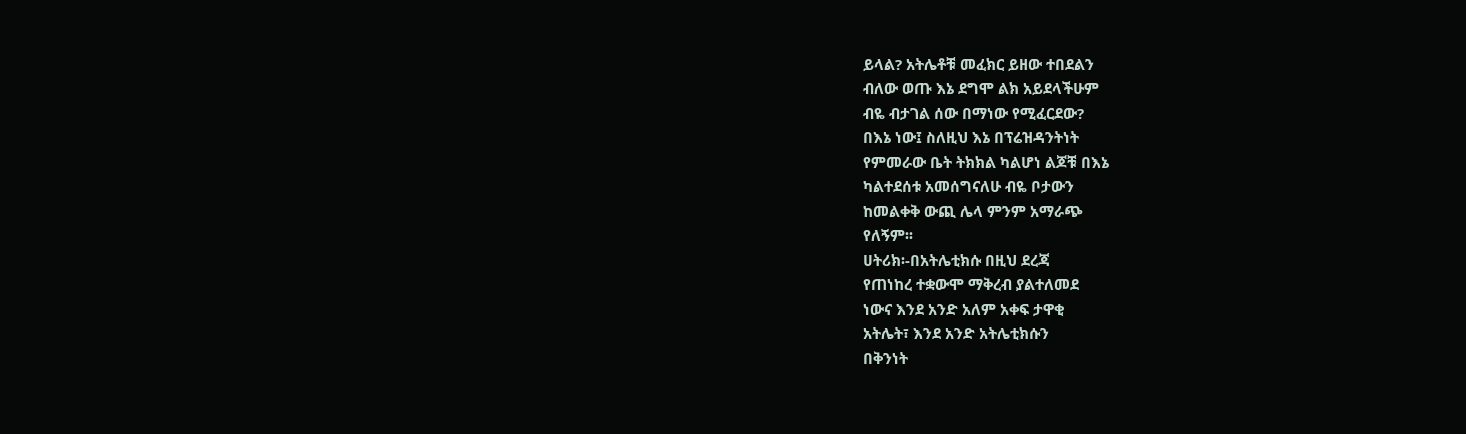ይላል? አትሌቶቹ መፈክር ይዘው ተበደልን
ብለው ወጡ እኔ ደግሞ ልክ አይደላችሁም
ብዬ ብታገል ሰው በማነው የሚፈርደው?
በእኔ ነው፤ ስለዚህ እኔ በፕሬዝዳንትነት
የምመራው ቤት ትክክል ካልሆነ ልጆቹ በእኔ
ካልተደሰቱ አመሰግናለሁ ብዬ ቦታውን
ከመልቀቅ ውጪ ሌላ ምንም አማራጭ
የለኝም፡፡
ሀትሪክ፡-በአትሌቲክሱ በዚህ ደረጃ
የጠነከረ ተቋውሞ ማቅረብ ያልተለመደ
ነውና እንደ አንድ አለም አቀፍ ታዋቂ
አትሌት፣ እንደ አንድ አትሌቲክሱን
በቅንነት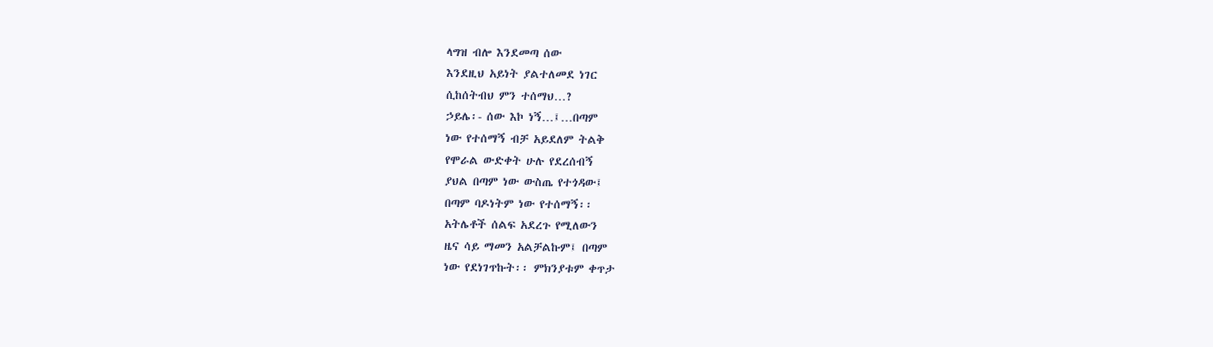ላግዝ ብሎ እንደመጣ ሰው
እንደዚህ አይነት ያልተለመደ ነገር
ሲከሰትብህ ምን ተሰማህ…?
ኃይሌ፡- ሰው እኮ ነኝ…፤…በጣም
ነው የተሰማኝ ብቻ አይደለም ትልቅ
የሞራል ውድቀት ሁሉ የደረሰብኝ
ያህል በጣም ነው ውስጤ የተጎዳው፤
በጣም ባዶነትም ነው የተሰማኝ፡፡
አትሌቶች ሰልፍ አደረጉ የሚለውን
ዜና ሳይ ማመን አልቻልኩም፤ በጣም
ነው የደነገጥኩት፡፡ ምክንያቱም ቀጥታ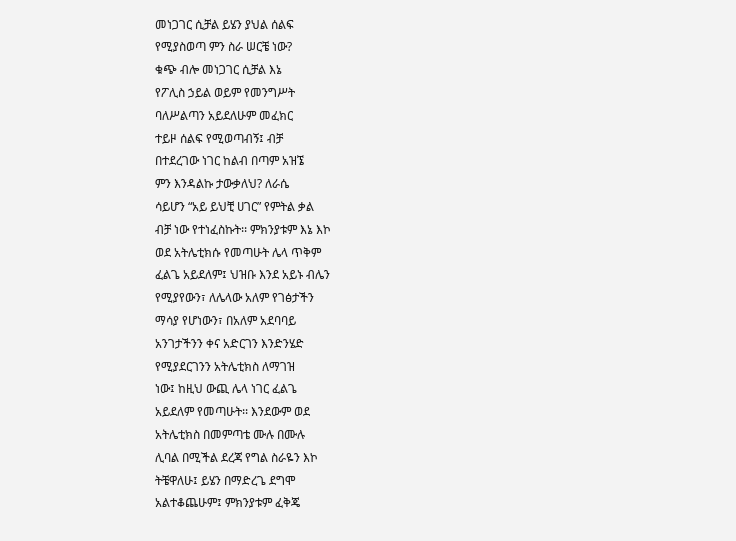መነጋገር ሲቻል ይሄን ያህል ሰልፍ
የሚያስወጣ ምን ስራ ሠርቼ ነው?
ቁጭ ብሎ መነጋገር ሲቻል እኔ
የፖሊስ ኃይል ወይም የመንግሥት
ባለሥልጣን አይደለሁም መፈክር
ተይዞ ሰልፍ የሚወጣብኝ፤ ብቻ
በተደረገው ነገር ከልብ በጣም አዝኜ
ምን እንዳልኩ ታውቃለህ? ለራሴ
ሳይሆን “አይ ይህቺ ሀገር” የምትል ቃል
ብቻ ነው የተነፈስኩት፡፡ ምክንያቱም እኔ እኮ
ወደ አትሌቲክሱ የመጣሁት ሌላ ጥቅም
ፈልጌ አይደለም፤ ህዝቡ እንደ አይኑ ብሌን
የሚያየውን፣ ለሌላው አለም የገፅታችን
ማሳያ የሆነውን፣ በአለም አደባባይ
አንገታችንን ቀና አድርገን እንድንሄድ
የሚያደርገንን አትሌቲክስ ለማገዝ
ነው፤ ከዚህ ውጪ ሌላ ነገር ፈልጌ
አይደለም የመጣሁት፡፡ እንደውም ወደ
አትሌቲክስ በመምጣቴ ሙሉ በሙሉ
ሊባል በሚችል ደረጃ የግል ስራዬን እኮ
ትቼዋለሁ፤ ይሄን በማድረጌ ደግሞ
አልተቆጨሁም፤ ምክንያቱም ፈቅጄ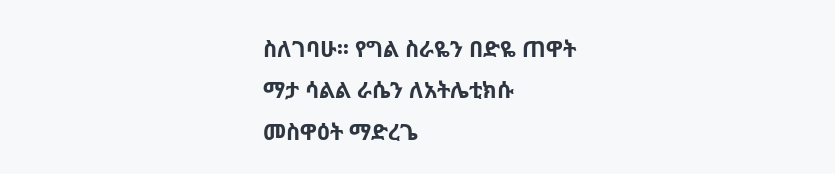ስለገባሁ፡፡ የግል ስራዬን በድዬ ጠዋት
ማታ ሳልል ራሴን ለአትሌቲክሱ
መስዋዕት ማድረጌ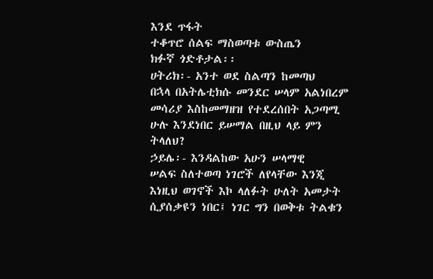እንደ ጥፋት
ተቆጥሮ ሰልፍ ማስወጣቱ ውስጤን
ክፉኛ ጎድቶታል፡፡
ሀትሪክ፡- አንተ ወደ ስልጣን ከመጣህ
በኋላ በአትሌቲክሱ መንደር ሠላም አልነበረም
መሳሪያ እስከመማዘዝ የተደረሰበት አጋጣሚ
ሁሉ እንደነበር ይሠማል በዚህ ላይ ምን
ትላለህ?
ኃይሌ፡- እንዳልከው አሁን ሠላማዊ
ሠልፍ ስለተወጣ ነገሮች ለየላቸው እንጂ
እነዚህ ወገኖች እኮ ላለፉት ሁለት አመታት
ሲያሰቃዩን ነበር፤ ነገር ግን በወቅቱ ትልቁን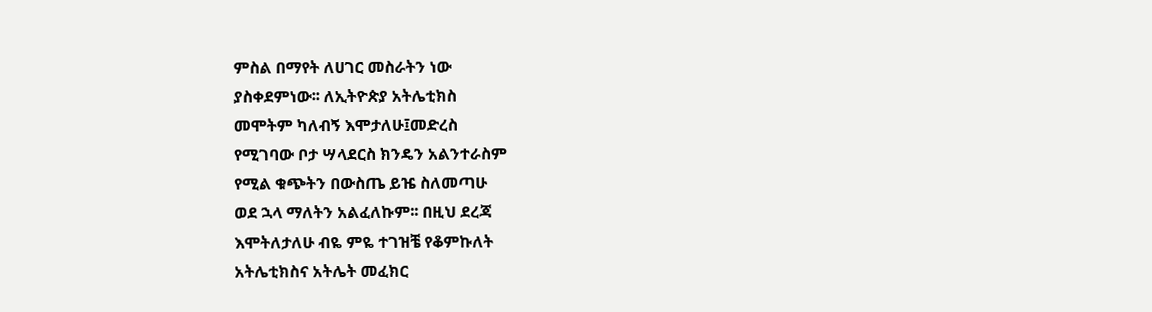ምስል በማየት ለሀገር መስራትን ነው
ያስቀደምነው፡፡ ለኢትዮጵያ አትሌቲክስ
መሞትም ካለብኝ እሞታለሁ፤መድረስ
የሚገባው ቦታ ሣላደርስ ክንዴን አልንተራስም
የሚል ቁጭትን በውስጤ ይዤ ስለመጣሁ
ወደ ኋላ ማለትን አልፈለኩም፡፡ በዚህ ደረጃ
እሞትለታለሁ ብዬ ምዬ ተገዝቼ የቆምኩለት
አትሌቲክስና አትሌት መፈክር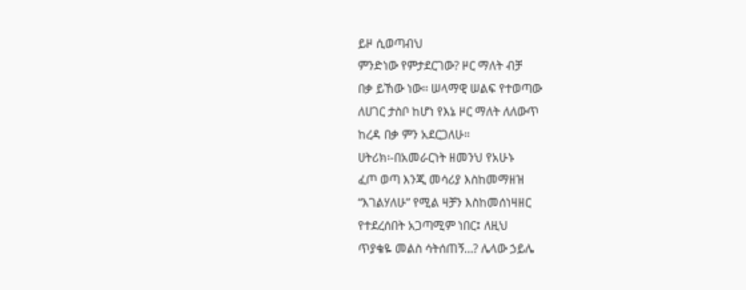ይዞ ሲወጣብህ
ምንድነው የምታደርገው? ዞር ማለት ብቻ
በቃ ይኸው ነው፡፡ ሠላማዊ ሠልፍ የተወጣው
ለሀገር ታስቦ ከሆነ የእኔ ዞር ማለት ለለውጥ
ከረዳ በቃ ምን አደርጋለሁ።
ሀትሪክ፡-በአመራርነት ዘመንህ የአሁኑ
ፈጦ ወጣ እንጂ መሳሪያ እስከመማዘዝ
“እገልሃለሁ” የሚል ዛቻን እስከመሰነዛዘር
የተደረሰበት አጋጣሚም ነበር፤ ለዚህ
ጥያቄዬ መልስ ሳትሰጠኝ…? ሌላው ኃይሌ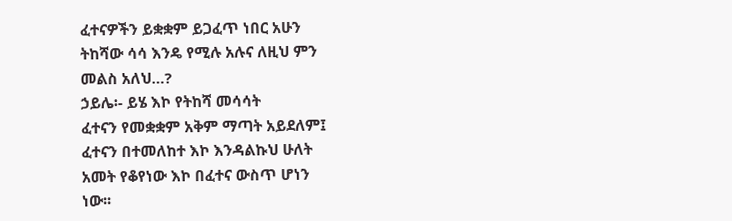ፈተናዎችን ይቋቋም ይጋፈጥ ነበር አሁን
ትከሻው ሳሳ እንዴ የሚሉ አሉና ለዚህ ምን
መልስ አለህ…?
ኃይሌ፡- ይሄ እኮ የትከሻ መሳሳት
ፈተናን የመቋቋም አቅም ማጣት አይደለም፤
ፈተናን በተመለከተ እኮ እንዳልኩህ ሁለት
አመት የቆየነው እኮ በፈተና ውስጥ ሆነን
ነው፡፡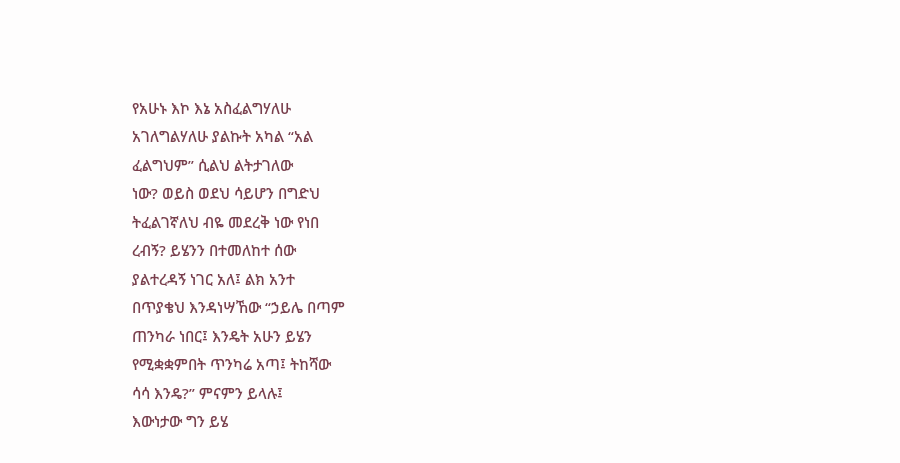የአሁኑ እኮ እኔ አስፈልግሃለሁ
አገለግልሃለሁ ያልኩት አካል “አል
ፈልግህም” ሲልህ ልትታገለው
ነው? ወይስ ወደህ ሳይሆን በግድህ
ትፈልገኛለህ ብዬ መደረቅ ነው የነበ
ረብኝ? ይሄንን በተመለከተ ሰው
ያልተረዳኝ ነገር አለ፤ ልክ አንተ
በጥያቄህ እንዳነሣኸው “ኃይሌ በጣም
ጠንካራ ነበር፤ እንዴት አሁን ይሄን
የሚቋቋምበት ጥንካሬ አጣ፤ ትከሻው
ሳሳ እንዴ?” ምናምን ይላሉ፤
እውነታው ግን ይሄ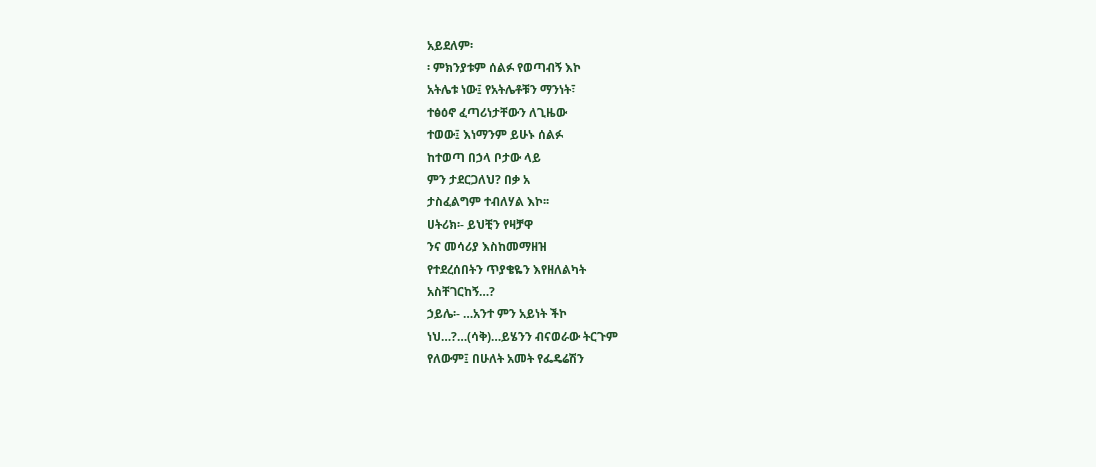አይደለም፡
፡ ምክንያቱም ሰልፉ የወጣብኝ እኮ
አትሌቱ ነው፤ የአትሌቶቹን ማንነት፣
ተፅዕኖ ፈጣሪነታቸውን ለጊዜው
ተወው፤ እነማንም ይሁኑ ሰልፉ
ከተወጣ በኃላ ቦታው ላይ
ምን ታደርጋለህ? በቃ አ
ታስፈልግም ተብለሃል እኮ፡፡
ሀትሪክ፡- ይህቺን የዛቻዋ
ንና መሳሪያ እስከመማዘዝ
የተደረሰበትን ጥያቄዬን እየዘለልካት
አስቸገርከኝ…?
ኃይሌ፡- …አንተ ምን አይነት ችኮ
ነህ…?…(ሳቅ)…ይሄንን ብናወራው ትርጉም
የለውም፤ በሁለት አመት የፌዴሬሽን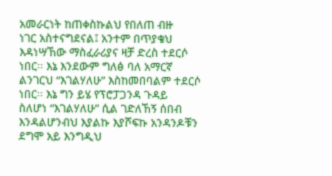አመራርነት ከጠቀስኩልህ የበለጠ ብዙ
ነገር አስተናግደናል፤ አንተም በጥያቄህ
እዳነሣኸው ማስፈራሪያና ዛቻ ድረስ ተደርሶ
ነበር፡፡ እኔ እንደውም ግለፅ ባለ አማርኛ
ልንገርህ “እገልሃለሁ” እስከመበባልም ተደርሶ
ነበር፡፡ እኔ ግን ይሄ የፕሮፓጋንዳ ጉዳይ
ስለሆነ “እገልሃለሁ” ሲል ገድለኸኝ ሰበብ
እንዳልሆንብህ እያልኩ እያሾፍኩ አንዳንዶቹን
ደግሞ አይ እንግዲህ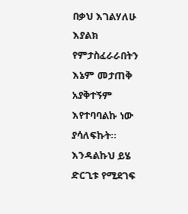በቃህ እገልሃለሁ
እያልክ የምታስፈራራበትን እኔም መታጠቅ
አያቅተኝም እየተባባልኩ ነው ያሳለፍኩት፡፡
እንዳልኩህ ይሄ ድርጊቱ የሚደገፍ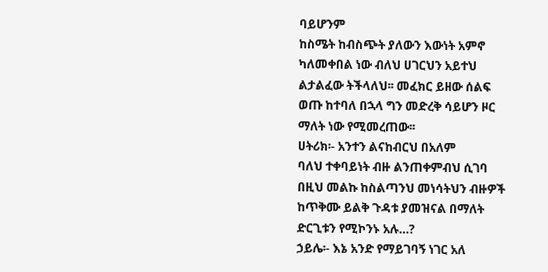ባይሆንም
ከስሜት ከብስጭት ያለውን እውነት አምኖ
ካለመቀበል ነው ብለህ ሀገርህን አይተህ
ልታልፈው ትችላለህ፡፡ መፈክር ይዘው ሰልፍ
ወጡ ከተባለ በኋላ ግን መድረቅ ሳይሆን ዞር
ማለት ነው የሚመረጠው፡፡
ሀትሪክ፡- አንተን ልናከብርህ በአለም
ባለህ ተቀባይነት ብዙ ልንጠቀምብህ ሲገባ
በዚህ መልኩ ከስልጣንህ መነሳትህን ብዙዎች
ከጥቅሙ ይልቅ ጉዳቱ ያመዝናል በማለት
ድርጊቱን የሚኮንኑ አሉ…?
ኃይሌ፡- እኔ አንድ የማይገባኝ ነገር አለ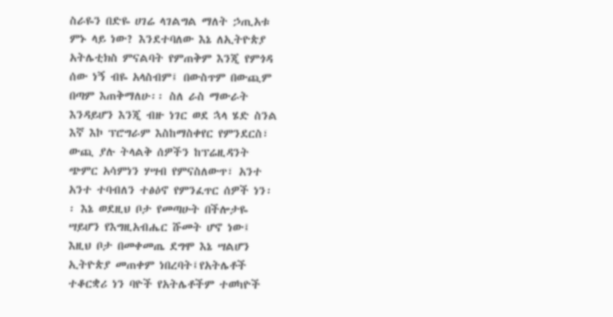ስራዬን በድዬ ሀገሬ ላገልግል ማለት ኃጢአቱ
ምኑ ላይ ነው? እንደተባለው እኔ ለኢትዮጵያ
አትሌቲክስ ምናልባት የምጠቅም እንጂ የምጎዳ
ሰው ነኝ ብዬ አላስብም፤ በውስጥም በውጪም
በጣም እጠቅማለሁ፡፡ ስለ ራስ ማውራት
እንዳይሆን እንጂ ብዙ ነገር ወደ ኋላ ሄድ ስንል
እኛ እኮ ፕሮግራም እስከማስቀየር የምንደርስ፣
ውጪ ያሉ ትላልቅ ሰዎችን ከፕሬዚዳንት
ጭምር አሳምነን ሃሣብ የምናስለውጥ፣ አንተ
አንተ ተባብለን ተፅዕኖ የምንፈጥር ሰዎች ነን፡
፡ እኔ ወደዚህ ቦታ የመጣሁት በችሎታዬ
ሣይሆን የእግዚአብሔር ሹመት ሆኖ ነው፤
እዚህ ቦታ በመቀመጤ ደግሞ እኔ ሣልሆን
ኢትዮጵያ መጠቀም ነበረባት፤የአትሌቶች
ተቆርቋሪ ነን ባዮች የአትሌቶችም ተወካዮች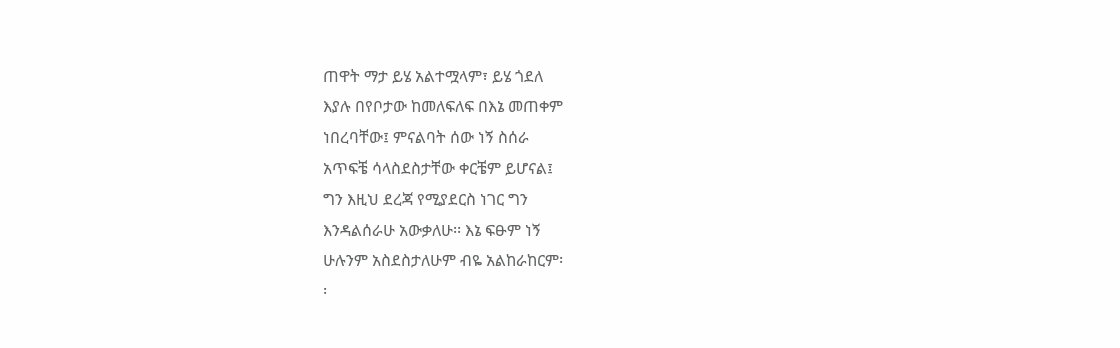ጠዋት ማታ ይሄ አልተሟላም፣ ይሄ ጎደለ
እያሉ በየቦታው ከመለፍለፍ በእኔ መጠቀም
ነበረባቸው፤ ምናልባት ሰው ነኝ ስሰራ
አጥፍቼ ሳላስደስታቸው ቀርቼም ይሆናል፤
ግን እዚህ ደረጃ የሚያደርስ ነገር ግን
እንዳልሰራሁ አውቃለሁ፡፡ እኔ ፍፁም ነኝ
ሁሉንም አስደስታለሁም ብዬ አልከራከርም፡
፡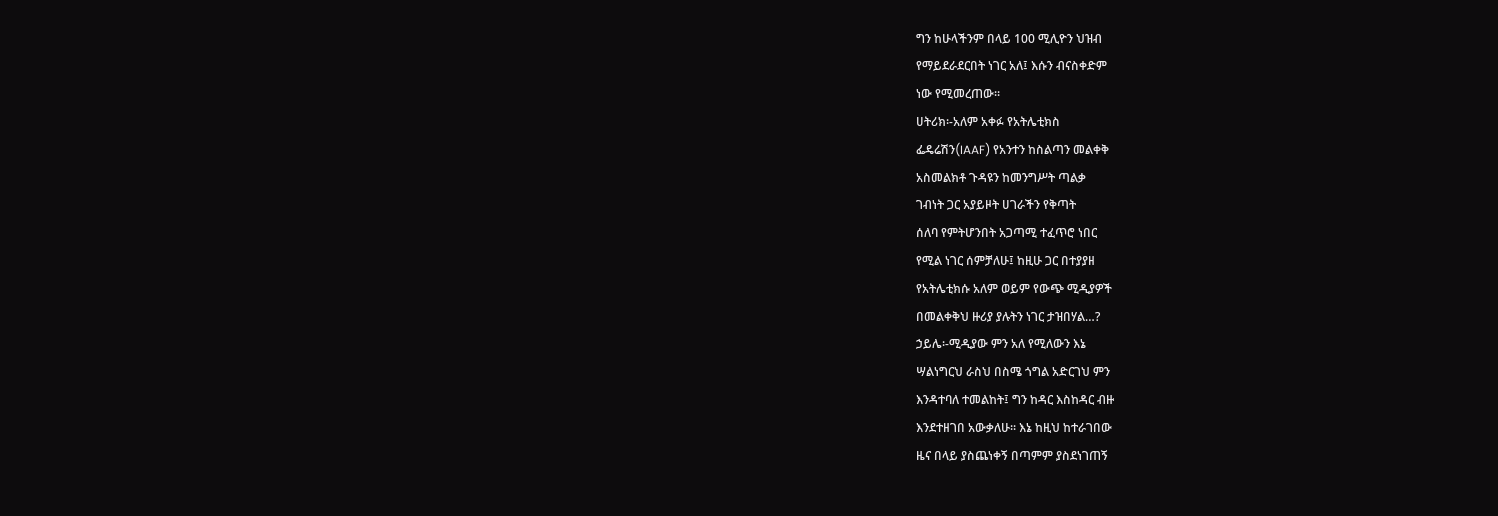ግን ከሁላችንም በላይ 100 ሚሊዮን ህዝብ
የማይደራደርበት ነገር አለ፤ እሱን ብናስቀድም
ነው የሚመረጠው፡፡
ሀትሪክ፡-አለም አቀፉ የአትሌቲክስ
ፌዴሬሽን(IAAF) የአንተን ከስልጣን መልቀቅ
አስመልክቶ ጉዳዩን ከመንግሥት ጣልቃ
ገብነት ጋር አያይዞት ሀገራችን የቅጣት
ሰለባ የምትሆንበት አጋጣሚ ተፈጥሮ ነበር
የሚል ነገር ሰምቻለሁ፤ ከዚሁ ጋር በተያያዘ
የአትሌቲክሱ አለም ወይም የውጭ ሚዲያዎች
በመልቀቅህ ዙሪያ ያሉትን ነገር ታዝበሃል…?
ኃይሌ፡-ሚዲያው ምን አለ የሚለውን እኔ
ሣልነግርህ ራስህ በስሜ ጎግል አድርገህ ምን
እንዳተባለ ተመልከት፤ ግን ከዳር እስከዳር ብዙ
እንደተዘገበ አውቃለሁ፡፡ እኔ ከዚህ ከተራገበው
ዜና በላይ ያስጨነቀኝ በጣምም ያስደነገጠኝ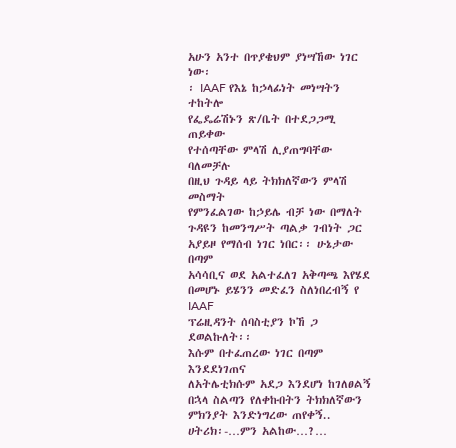አሁን አንተ በጥያቄህም ያነሣኸው ነገር ነው፡
፡ IAAF የእኔ ከኃላፊነት መነሣትን ተከትሎ
የፌዴሬሽኑን ጽ/ቤት በተደጋጋሚ ጠይቀው
የተሰጣቸው ምላሽ ሊያጠግባቸው ባለመቻሉ
በዚህ ጉዳይ ላይ ትክክለኛውን ምላሽ መስማት
የምንፈልገው ከኃይሌ ብቻ ነው በማለት
ጉዳዩን ከመንግሥት ጣልቃ ገብነት ጋር
አያይዞ የማሰብ ነገር ነበር፡፡ ሁኔታው በጣም
አሳሳቢና ወደ አልተፈለገ አቅጣጫ እየሄደ
በመሆኑ ይሄንን መድፈን ስለነበረብኝ የ IAAF
ፕሬዚዳንት ሰባስቲያን ኮኸ ጋ ደወልኩለት፡፡
እሱም በተፈጠረው ነገር በጣም እንደደነገጠና
ለአትሌቲክሱም አደጋ እንደሆነ ከገለፀልኝ
በኋላ ስልጣን የለቀኩበትን ትክክለኛውን
ምክንያት እንድነግረው ጠየቀኝ..
ሀትሪክ፡-…ምን አልከው…?…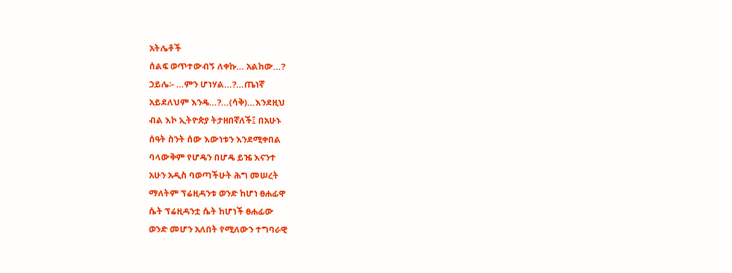አትሌቶች
ሰልፍ ወጥተውብኝ ለቀኩ… አልከው…?
ኃይሌ፡- …ምን ሆነሃል…?…ጤነኛ
አይደለህም እንዴ…?…(ሳቅ)…እንደዚህ
ብል እኮ ኢትዮጵያ ትታዘበኛለች፤ በአሁኑ
ሰዓት ስንት ሰው እውነቱን እንደሚቀበል
ባላውቅም የሆዴን በሆዴ ይዤ እናንተ
አሁን አዲስ ባወጣችሁት ሕግ መሠረት
ማለትም ፕሬዚዳንቱ ወንድ ከሆነ ፀሐፊዋ
ሴት ፕሬዚዳንቷ ሴት ከሆነች ፀሐፊው
ወንድ መሆን አለበት የሚለውን ተግባራዊ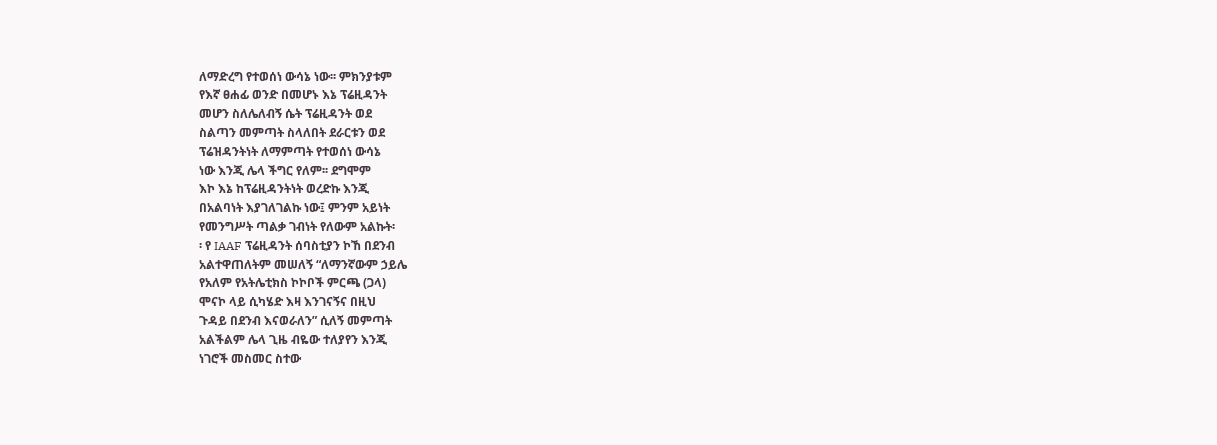ለማድረግ የተወሰነ ውሳኔ ነው፡፡ ምክንያቱም
የእኛ ፀሐፊ ወንድ በመሆኑ እኔ ፕሬዚዳንት
መሆን ስለሌለብኝ ሴት ፕሬዚዳንት ወደ
ስልጣን መምጣት ስላለበት ደራርቱን ወደ
ፕሬዝዳንትነት ለማምጣት የተወሰነ ውሳኔ
ነው እንጂ ሌላ ችግር የለም፡፡ ደግሞም
እኮ እኔ ከፕሬዚዳንትነት ወረድኩ እንጂ
በአልባነት እያገለገልኩ ነው፤ ምንም አይነት
የመንግሥት ጣልቃ ገብነት የለውም አልኩት፡
፡ የ IAAF ፕሬዚዳንት ሰባስቲያን ኮኸ በደንብ
አልተዋጠለትም መሠለኝ “ለማንኛውም ኃይሌ
የአለም የአትሌቲክስ ኮኮቦች ምርጫ (ጋላ)
ሞናኮ ላይ ሲካሄድ እዛ እንገናኝና በዚህ
ጉዳይ በደንብ እናወራለን” ሲለኝ መምጣት
አልችልም ሌላ ጊዜ ብዬው ተለያየን እንጂ
ነገሮች መስመር ስተው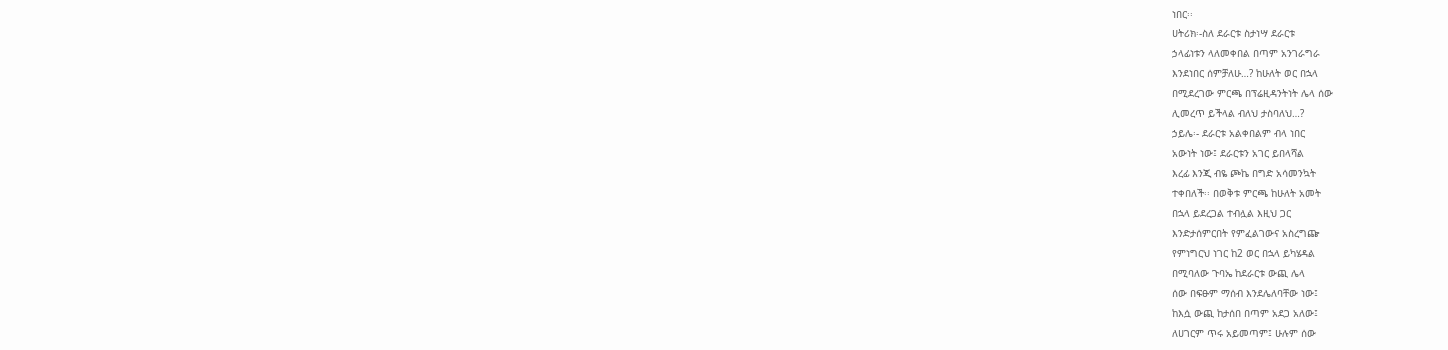ነበር፡፡
ሀትሪክ፡-ስለ ደራርቱ ስታነሣ ደራርቱ
ኃላፊነቱን ላለመቀበል በጣም አንገራግራ
እንደነበር ሰምቻለሁ…? ከሁለት ወር በኋላ
በሚደረገው ምርጫ በፕሬዚዳንትነት ሌላ ሰው
ሊመረጥ ይችላል ብለህ ታስባለህ…?
ኃይሌ፡- ደራርቱ አልቀበልም ብላ ነበር
አውነት ነው፤ ደራርቱን አገር ይበላሻል
እረፊ እንጂ ብዬ ጮኬ በግድ አሳመንኳት
ተቀበለች፡፡ በወቅቱ ምርጫ ከሁለት አመት
በኋላ ይደረጋል ተብሏል እዚህ ጋር
እንድታሰምርበት የምፈልገውና አስረግጬ
የምነግርህ ነገር ከ2 ወር በኋላ ይካሄዳል
በሚባለው ጉባኤ ከደራርቱ ውጪ ሌላ
ሰው በፍፁም ማሰብ እንደሌለባቸው ነው፤
ከእሷ ውጪ ከታሰበ በጣም አደጋ አለው፤
ለሀገርም ጥሩ አይመጣም፤ ሁሉም ሰው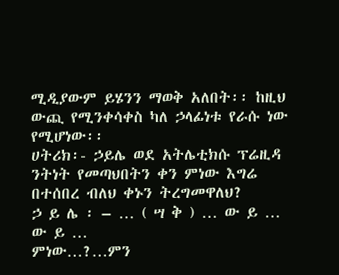ሚዲያውም ይሄንን ማወቅ አለበት፡፡ ከዚህ
ውጪ የሚንቀሳቀስ ካለ ኃላፊነቱ የራሱ ነው
የሚሆነው፡፡
ሀትሪክ፡- ኃይሌ ወደ አትሌቲክሱ ፕሬዚዳ
ንትነት የመጣህበትን ቀን ምነው እግሬ
በተሰበረ ብለህ ቀኑን ትረግመዋለህ?
ኃ ይ ሌ ፡ – … ( ሣ ቅ ) … ው ይ … ው ይ …
ምነው…?…ምን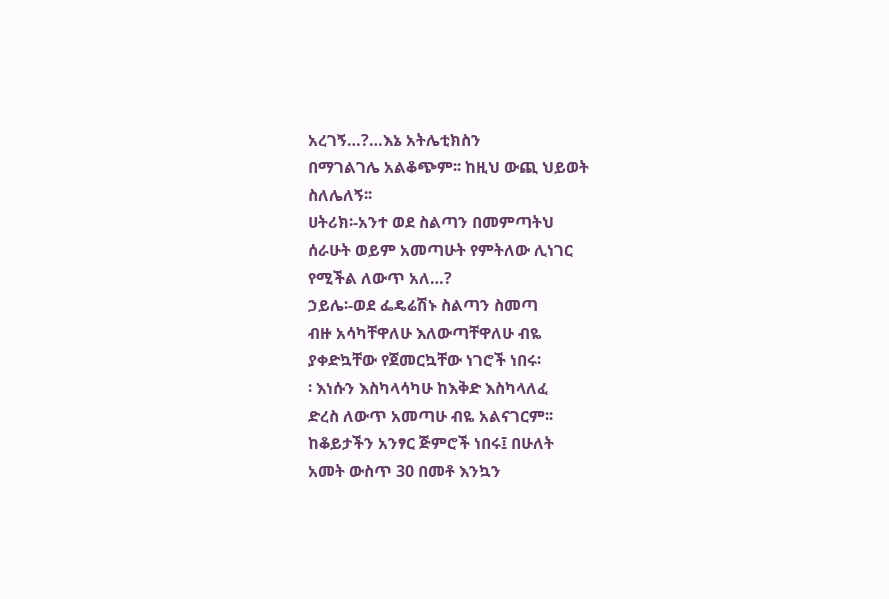አረገኝ…?…እኔ አትሌቲክስን
በማገልገሌ አልቆጭም፡፡ ከዚህ ውጪ ህይወት
ስለሌለኝ፡፡
ሀትሪክ፡-አንተ ወደ ስልጣን በመምጣትህ
ሰራሁት ወይም አመጣሁት የምትለው ሊነገር
የሚችል ለውጥ አለ…?
ኃይሌ፡-ወደ ፌዴሬሽኑ ስልጣን ስመጣ
ብዙ አሳካቸዋለሁ እለውጣቸዋለሁ ብዬ
ያቀድኳቸው የጀመርኳቸው ነገሮች ነበሩ፡
፡ እነሱን እስካላሳካሁ ከእቅድ እስካላለፈ
ድረስ ለውጥ አመጣሁ ብዬ አልናገርም፡፡
ከቆይታችን አንፃር ጅምሮች ነበሩ፤ በሁለት
አመት ውስጥ 30 በመቶ እንኳን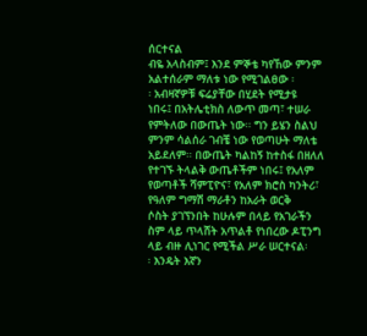ሰርተናል
ብዬ አላስብም፤ እንደ ምኞቴ ካየኸው ምንም
አልተሰራም ማለቱ ነው የሚገልፀው ፡
፡ አብዛኛዎቹ ፍሬያቸው በሂደት የሚታዩ
ነበሩ፤ በአትሌቲክስ ለውጥ መጣ፣ ተሠራ
የምትለው በውጤት ነው፡፡ ግን ይሄን ስልህ
ምንም ሳልሰራ ገብቼ ነው የወጣሁት ማለቴ
አይደለም፡፡ በውጤት ካልከኝ ከተስፋ በዘለለ
የተገኙ ትላልቅ ውጤቶችም ነበሩ፤ የአለም
የወጣቶች ሻምፒዮና፣ የአለም ክሮስ ካንትሪ፣
የዓለም ግማሽ ማራቶን ከአራት ወርቅ
ሶስት ያገኘንበት ከሁሉም በላይ የአገራችን
ስም ላይ ጥላሸት አጥልቶ የነበረው ዶፒንግ
ላይ ብዙ ሊነገር የሚችል ሥራ ሠርተናል፡
፡ እንዴት እኛን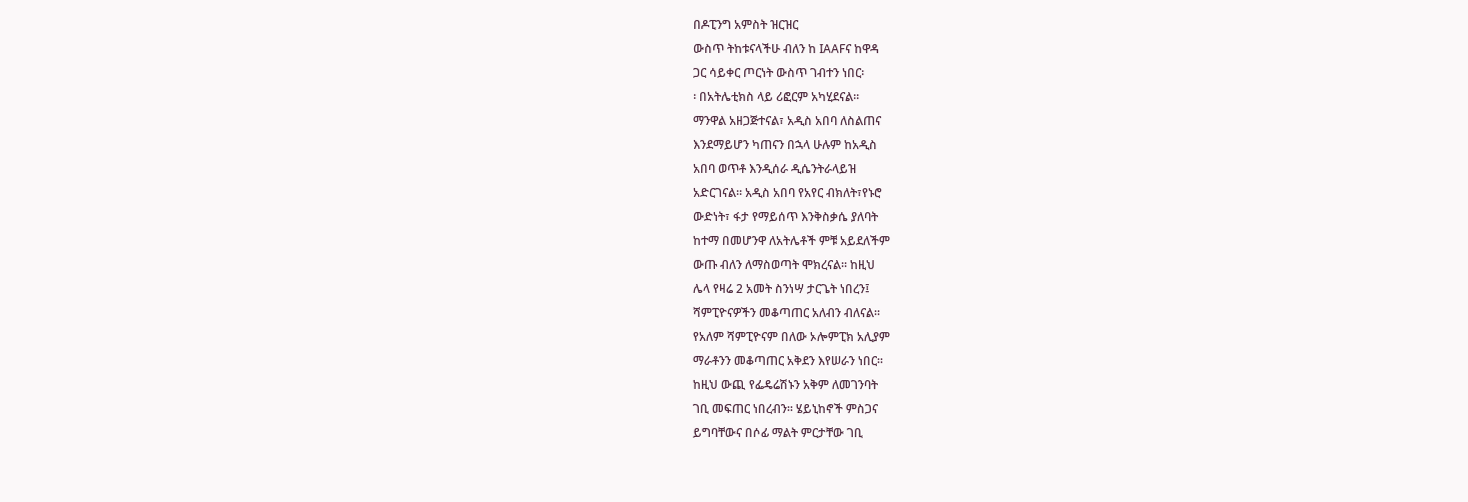በዶፒንግ አምስት ዝርዝር
ውስጥ ትከቱናላችሁ ብለን ከ IAAFና ከዋዳ
ጋር ሳይቀር ጦርነት ውስጥ ገብተን ነበር፡
፡ በአትሌቲክስ ላይ ሪፎርም አካሂደናል፡፡
ማንዋል አዘጋጅተናል፣ አዲስ አበባ ለስልጠና
እንደማይሆን ካጠናን በኋላ ሁሉም ከአዲስ
አበባ ወጥቶ እንዲሰራ ዲሴንትራላይዝ
አድርገናል፡፡ አዲስ አበባ የአየር ብክለት፣የኑሮ
ውድነት፣ ፋታ የማይሰጥ እንቅስቃሴ ያለባት
ከተማ በመሆንዋ ለአትሌቶች ምቹ አይደለችም
ውጡ ብለን ለማስወጣት ሞክረናል፡፡ ከዚህ
ሌላ የዛሬ 2 አመት ስንነሣ ታርጌት ነበረን፤
ሻምፒዮናዎችን መቆጣጠር አለብን ብለናል፡፡
የአለም ሻምፒዮናም በለው ኦሎምፒክ አሊያም
ማራቶንን መቆጣጠር አቅደን እየሠራን ነበር፡፡
ከዚህ ውጪ የፌዴሬሽኑን አቅም ለመገንባት
ገቢ መፍጠር ነበረብን፡፡ ሄይኒከኖች ምስጋና
ይግባቸውና በሶፊ ማልት ምርታቸው ገቢ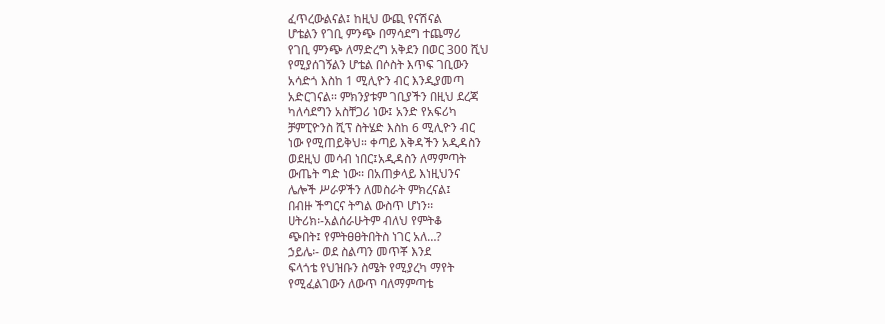ፈጥረውልናል፤ ከዚህ ውጪ የናሽናል
ሆቴልን የገቢ ምንጭ በማሳደግ ተጨማሪ
የገቢ ምንጭ ለማድረግ አቅደን በወር 300 ሺህ
የሚያሰገኝልን ሆቴል በሶስት እጥፍ ገቢውን
አሳድጎ እስከ 1 ሚሊዮን ብር እንዲያመጣ
አድርገናል፡፡ ምክንያቱም ገቢያችን በዚህ ደረጃ
ካለሳደግን አስቸጋሪ ነው፤ አንድ የአፍሪካ
ቻምፒዮንስ ሺፕ ስትሄድ እስከ 6 ሚሊዮን ብር
ነው የሚጠይቅህ። ቀጣይ እቅዳችን አዲዳስን
ወደዚህ መሳብ ነበር፤አዲዳስን ለማምጣት
ውጤት ግድ ነው፡፡ በአጠቃላይ እነዚህንና
ሌሎች ሥራዎችን ለመስራት ምክረናል፤
በብዙ ችግርና ትግል ውስጥ ሆነን፡፡
ሀትሪክ፡-አልሰራሁትም ብለህ የምትቆ
ጭበት፤ የምትፀፀትበትስ ነገር አለ…?
ኃይሌ፡- ወደ ስልጣን መጥቾ እንደ
ፍላጎቴ የህዝቡን ስሜት የሚያረካ ማየት
የሚፈልገውን ለውጥ ባለማምጣቴ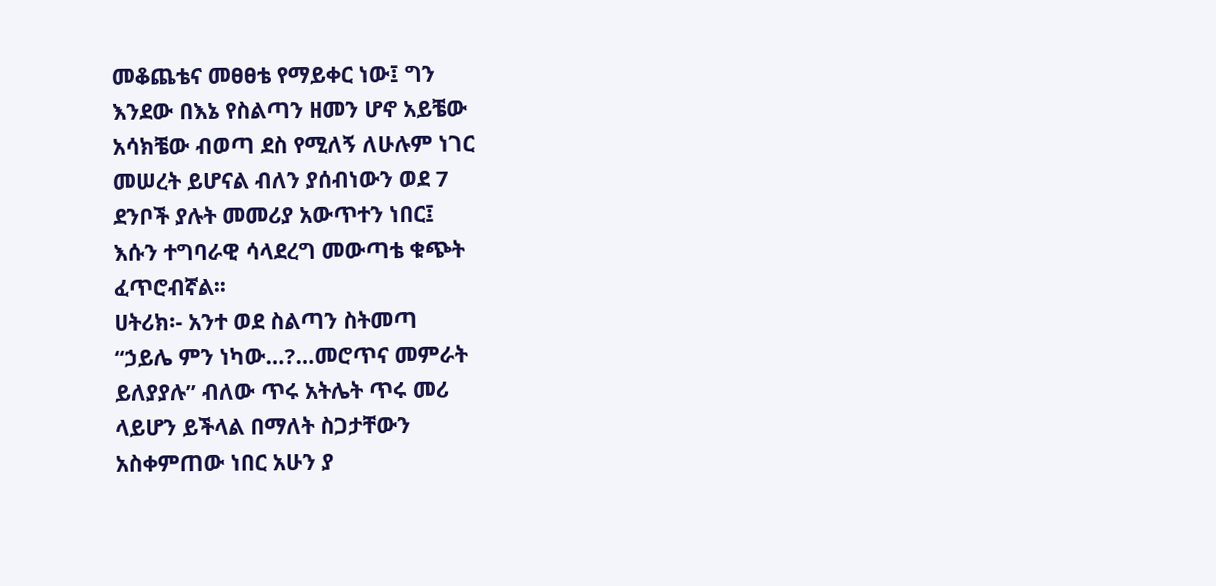መቆጨቴና መፀፀቴ የማይቀር ነው፤ ግን
እንደው በእኔ የስልጣን ዘመን ሆኖ አይቼው
አሳክቼው ብወጣ ደስ የሚለኝ ለሁሉም ነገር
መሠረት ይሆናል ብለን ያሰብነውን ወደ 7
ደንቦች ያሉት መመሪያ አውጥተን ነበር፤
እሱን ተግባራዊ ሳላደረግ መውጣቴ ቁጭት
ፈጥሮብኛል፡፡
ሀትሪክ፡- አንተ ወደ ስልጣን ስትመጣ
“ኃይሌ ምን ነካው…?…መሮጥና መምራት
ይለያያሉ” ብለው ጥሩ አትሌት ጥሩ መሪ
ላይሆን ይችላል በማለት ስጋታቸውን
አስቀምጠው ነበር አሁን ያ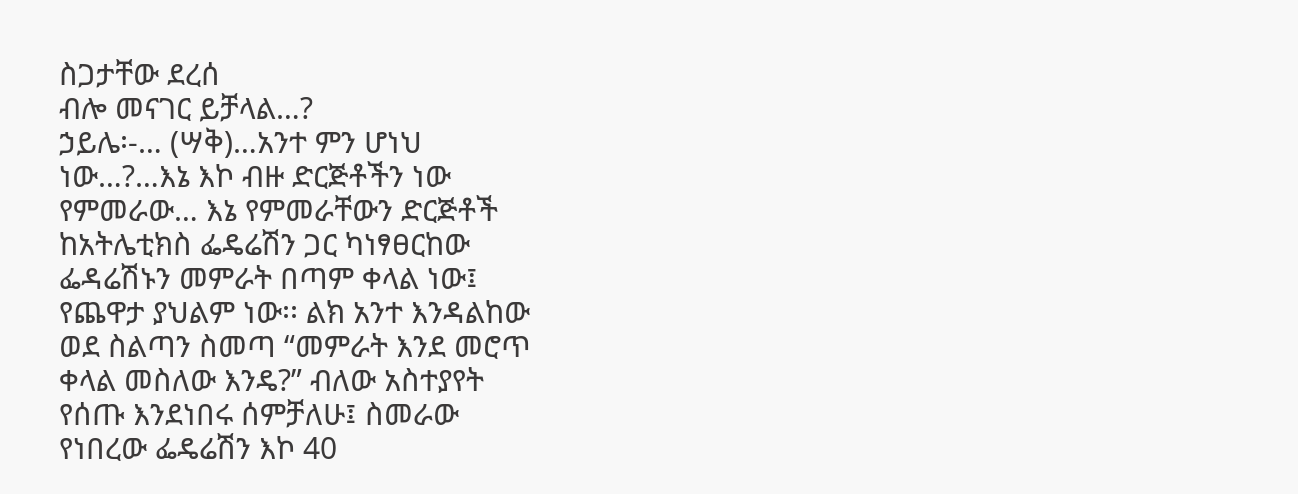ስጋታቸው ደረሰ
ብሎ መናገር ይቻላል…?
ኃይሌ፡-… (ሣቅ)…አንተ ምን ሆነህ
ነው…?…እኔ እኮ ብዙ ድርጅቶችን ነው
የምመራው… እኔ የምመራቸውን ድርጅቶች
ከአትሌቲክስ ፌዴሬሽን ጋር ካነፃፀርከው
ፌዳሬሽኑን መምራት በጣም ቀላል ነው፤
የጨዋታ ያህልም ነው፡፡ ልክ አንተ እንዳልከው
ወደ ስልጣን ስመጣ “መምራት እንደ መሮጥ
ቀላል መስለው እንዴ?” ብለው አስተያየት
የሰጡ እንደነበሩ ሰምቻለሁ፤ ስመራው
የነበረው ፌዴሬሽን እኮ 40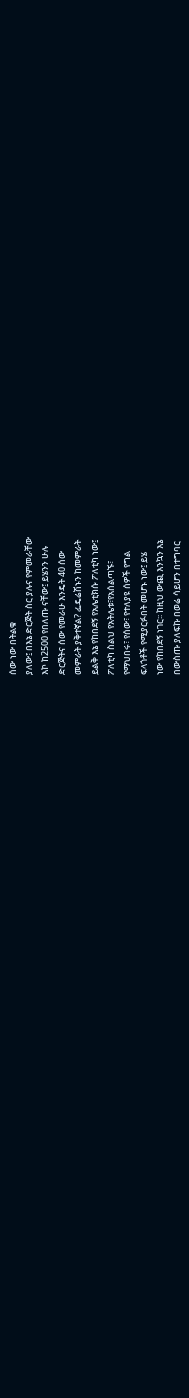ሰው ነው በትልቁ
ያለው፤ በእኔ ድርጅት ስር ያሉና የምመራቸው
እኮ ከ2500 የበለጡ ናቸው፤ ይሄንን ሁሉ
ድርጅትና ሰው የመራሁ እንዴት 40 ሰው
መምራት ያቅተኛል? ፌዴሬሽኑን ከመምራት
ይልቅ እኔ የከበደኝ የአሌቲክሱ ፖለቲካ ነው፤
ፖለቲካ ስልህ የአትሌቱ፣የአሰልጣኙ፣
የማህበሩ፣ የሰው፣ የተለያዩ ሰዎች የግል
ፍላጎቶች የሚያርፉበት መሆኑ ነው፤ ይሄ
ነው የከበደኝ ነገር፡፡ ከዚህ ውጪ እንኳን እኔ
በውስጡ ያለፍኩ በወሬ ሳይሆን በተግባር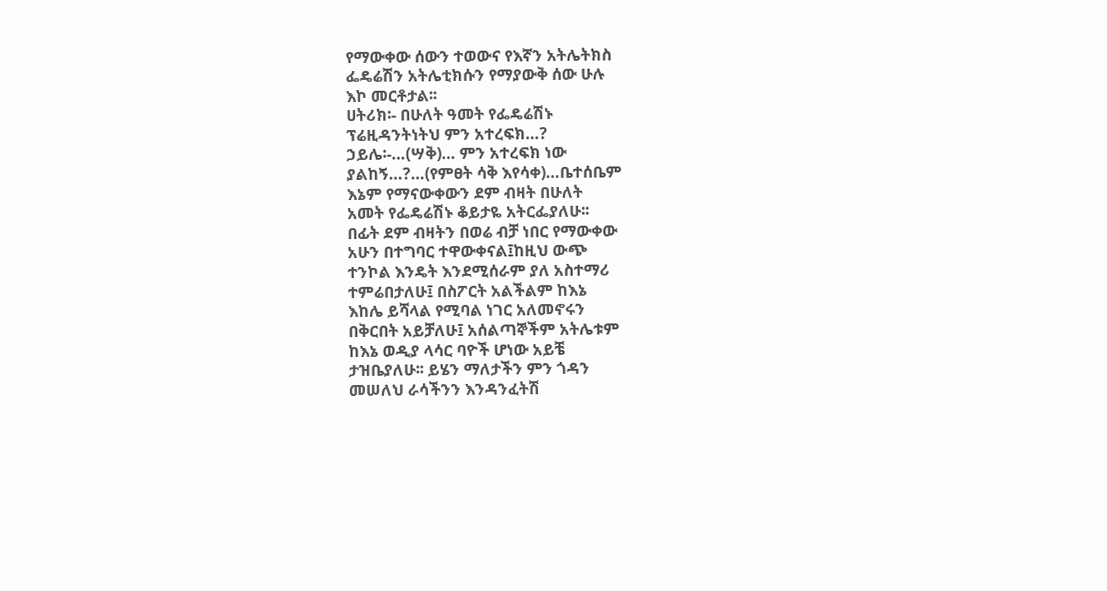የማውቀው ሰውን ተወውና የእኛን አትሌትክስ
ፌዴሬሽን አትሌቲክሱን የማያውቅ ሰው ሁሉ
እኮ መርቶታል፡፡
ሀትሪክ፡- በሁለት ዓመት የፌዴሬሽኑ
ፕሬዚዳንትነትህ ምን አተረፍክ…?
ኃይሌ፡-…(ሣቅ)… ምን አተረፍክ ነው
ያልከኝ…?…(የምፀት ሳቅ እየሳቀ)…ቤተሰቤም
እኔም የማናውቀውን ደም ብዛት በሁለት
አመት የፌዴሬሽኑ ቆይታዬ አትርፌያለሁ፡፡
በፊት ደም ብዛትን በወሬ ብቻ ነበር የማውቀው
አሁን በተግባር ተዋውቀናል፤ከዚህ ውጭ
ተንኮል እንዴት እንደሚሰራም ያለ አስተማሪ
ተምሬበታለሁ፤ በስፖርት አልችልም ከእኔ
እከሌ ይሻላል የሚባል ነገር አለመኖሩን
በቅርበት አይቻለሁ፤ አሰልጣኞችም አትሌቱም
ከእኔ ወዲያ ላሳር ባዮች ሆነው አይቼ
ታዝቤያለሁ፡፡ ይሄን ማለታችን ምን ጎዳን
መሠለህ ራሳችንን እንዳንፈትሽ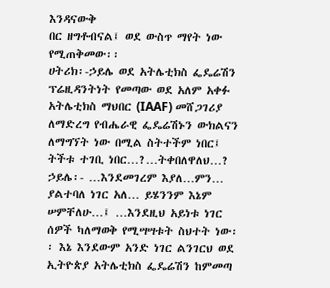እንዳናውቅ
በር ዘግቶብናል፤ ወደ ውስጥ ማየት ነው
የሚጠቅመው፡፡
ሀትሪክ፡-ኃይሌ ወደ አትሌቲክስ ፌዴሬሽን
ፕሬዚዳንትነት የመጣው ወደ አለም አቀፉ
አትሌቲክስ ማህበር (IAAF) መሸጋገሪያ
ለማድረግ የብሔራዊ ፌዴሬሽኑን ውክልናን
ለማግኘት ነው በሚል ስትተችም ነበር፤
ትችቱ ተገቢ ነበር…?…ትቀበለዋለህ…?
ኃይሌ፡- …እንደመገረም እያለ…ምን…
ያልተባለ ነገር አለ… ይሄንንም እኔም
ሠምቸለሁ…፤ …እንደዚህ አይነቱ ነገር
ሰዎች ካለማወቅ የሚሣሣቱት ስህተት ነው፡
፡ እኔ እንደውም አንድ ነገር ልንገርህ ወደ
ኢትዮጵያ አትሌቲክስ ፌዴሬሽን ከምመጣ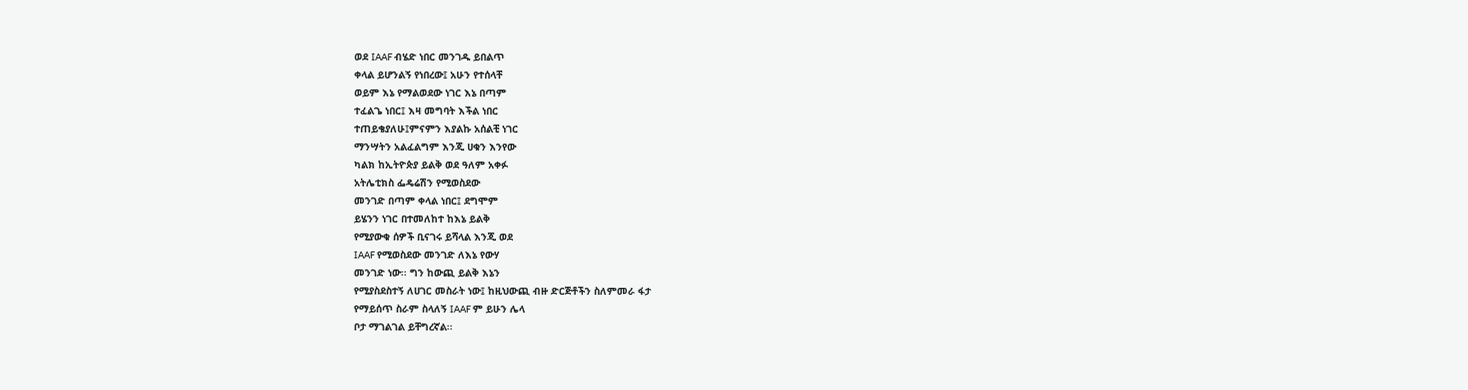ወደ IAAF ብሄድ ነበር መንገዱ ይበልጥ
ቀላል ይሆንልኝ የነበረው፤ አሁን የተሰላቸ
ወይም እኔ የማልወደው ነገር እኔ በጣም
ተፈልጌ ነበር፤ እዛ መግባት እችል ነበር
ተጠይቄያለሁ፤ምናምን እያልኩ አሰልቺ ነገር
ማንሣትን አልፈልግም እንጂ ሀቁን እንየው
ካልክ ከኢትዮጵያ ይልቅ ወደ ዓለም አቀፉ
አትሌቲክስ ፌዴሬሽን የሚወስደው
መንገድ በጣም ቀላል ነበር፤ ደግሞም
ይሄንን ነገር በተመለከተ ከእኔ ይልቅ
የሚያውቁ ሰዎች ቢናገሩ ይሻላል እንጂ ወደ
IAAF የሚወስደው መንገድ ለእኔ የውሃ
መንገድ ነው፡፡ ግን ከውጪ ይልቅ እኔን
የሚያስደስተኝ ለሀገር መስራት ነው፤ ከዚህውጪ ብዙ ድርጅቶችን ስለምመራ ፋታ
የማይሰጥ ስራም ስላለኝ IAAF ም ይሁን ሌላ
ቦታ ማገልገል ይቸግረኛል፡፡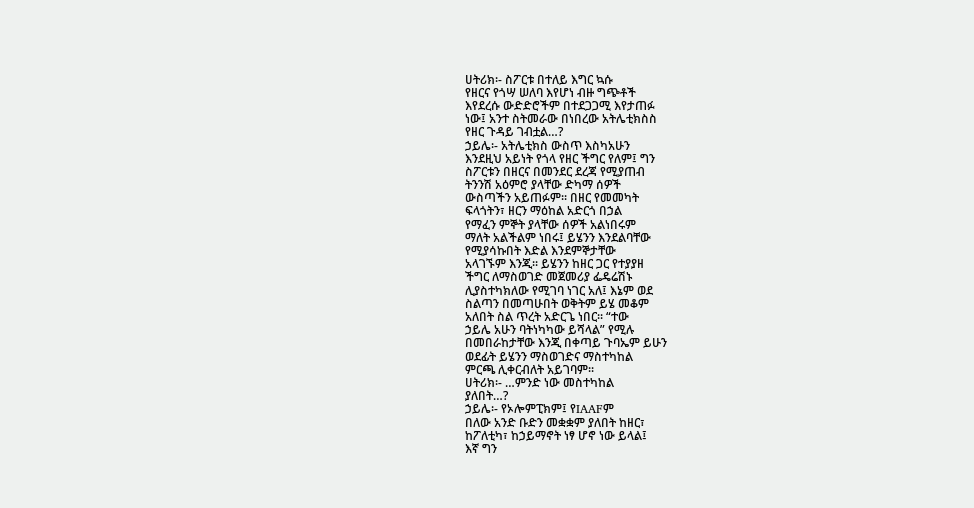ሀትሪክ፡- ስፖርቱ በተለይ እግር ኳሱ
የዘርና የጎሣ ሠለባ እየሆነ ብዙ ግጭቶች
እየደረሱ ውድድሮችም በተደጋጋሚ እየታጠፉ
ነው፤ አንተ ስትመራው በነበረው አትሌቲክስስ
የዘር ጉዳይ ገብቷል…?
ኃይሌ፡- አትሌቲክስ ውስጥ እስካአሁን
እንደዚህ አይነት የጎላ የዘር ችግር የለም፤ ግን
ስፖርቱን በዘርና በመንደር ደረጃ የሚያጠብ
ትንንሽ አዕምሮ ያላቸው ድካማ ሰዎች
ውስጣችን አይጠፉም፡፡ በዘር የመመካት
ፍላጎትን፣ ዘርን ማዕከል አድርጎ በኃል
የማፈን ምኞት ያላቸው ሰዎች አልነበሩም
ማለት አልችልም ነበሩ፤ ይሄንን እንደልባቸው
የሚያሳኩበት እድል እንደምኞታቸው
አላገኙም እንጂ፡፡ ይሄንን ከዘር ጋር የተያያዘ
ችግር ለማስወገድ መጀመሪያ ፌዴሬሽኑ
ሊያስተካክለው የሚገባ ነገር አለ፤ እኔም ወደ
ስልጣን በመጣሁበት ወቅትም ይሄ መቆም
አለበት ስል ጥረት አድርጌ ነበር፡፡ “ተው
ኃይሌ አሁን ባትነካካው ይሻላል” የሚሉ
በመበራከታቸው እንጂ በቀጣይ ጉባኤም ይሁን
ወደፊት ይሄንን ማስወገድና ማስተካከል
ምርጫ ሊቀርብለት አይገባም፡፡
ሀትሪክ፡- …ምንድ ነው መስተካከል
ያለበት…?
ኃይሌ፡- የኦሎምፒክም፤ የIAAFም
በለው አንድ ቡድን መቋቋም ያለበት ከዘር፣
ከፖለቲካ፣ ከኃይማኖት ነፃ ሆኖ ነው ይላል፤
እኛ ግን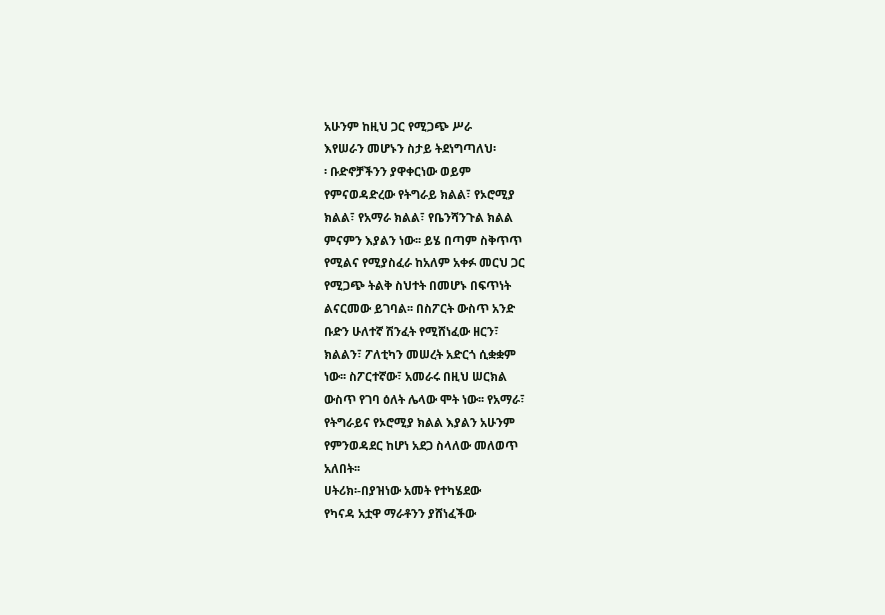አሁንም ከዚህ ጋር የሚጋጭ ሥራ
እየሠራን መሆኑን ስታይ ትደነግጣለህ፡
፡ ቡድኖቻችንን ያዋቀርነው ወይም
የምናወዳድረው የትግራይ ክልል፣ የኦሮሚያ
ክልል፣ የአማራ ክልል፣ የቤንሻንጉል ክልል
ምናምን እያልን ነው፡፡ ይሄ በጣም ስቅጥጥ
የሚልና የሚያስፈራ ከአለም አቀፉ መርህ ጋር
የሚጋጭ ትልቅ ስህተት በመሆኑ በፍጥነት
ልናርመው ይገባል፡፡ በስፖርት ውስጥ አንድ
ቡድን ሁለተኛ ሽንፈት የሚሸነፈው ዘርን፣
ክልልን፣ ፖለቲካን መሠረት አድርጎ ሲቋቋም
ነው፡፡ ስፖርተኛው፣ አመራሩ በዚህ ሠርክል
ውስጥ የገባ ዕለት ሌላው ሞት ነው፡፡ የአማራ፣
የትግራይና የኦሮሚያ ክልል እያልን አሁንም
የምንወዳደር ከሆነ አደጋ ስላለው መለወጥ
አለበት፡፡
ሀትሪክ፡-በያዝነው አመት የተካሄደው
የካናዳ አቷዋ ማራቶንን ያሸነፈችው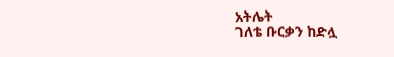አትሌት
ገለቴ ቡርቃን ከድሏ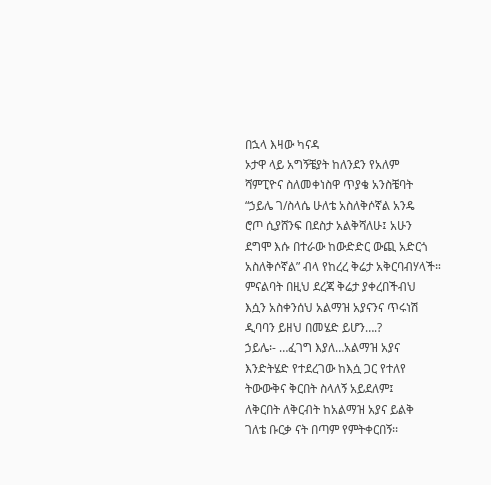በኋላ እዛው ካናዳ
ኦታዋ ላይ አግኝቼያት ከለንደን የአለም
ሻምፒዮና ስለመቀነስዋ ጥያቄ አንስቼባት
“ኃይሌ ገ/ስላሴ ሁለቴ አስለቅሶኛል አንዴ
ሮጦ ሲያሸንፍ በደስታ አልቅሻለሁ፤ አሁን
ደግሞ እሱ በተራው ከውድድር ውጪ አድርጎ
አስለቅሶኛል” ብላ የከረረ ቅሬታ አቅርባብሃላች።
ምናልባት በዚህ ደረጃ ቅሬታ ያቀረበችብህ
እሷን አስቀንሰህ አልማዝ አያናንና ጥሩነሽ
ዲባባን ይዘህ በመሄድ ይሆን….?
ኃይሌ፡- …ፈገግ እያለ…አልማዝ አያና
እንድትሄድ የተደረገው ከእሷ ጋር የተለየ
ትውውቅና ቅርበት ስላለኝ አይደለም፤
ለቅርበት ለቅርብት ከአልማዝ አያና ይልቅ
ገለቴ ቡርቃ ናት በጣም የምትቀርበኝ፡፡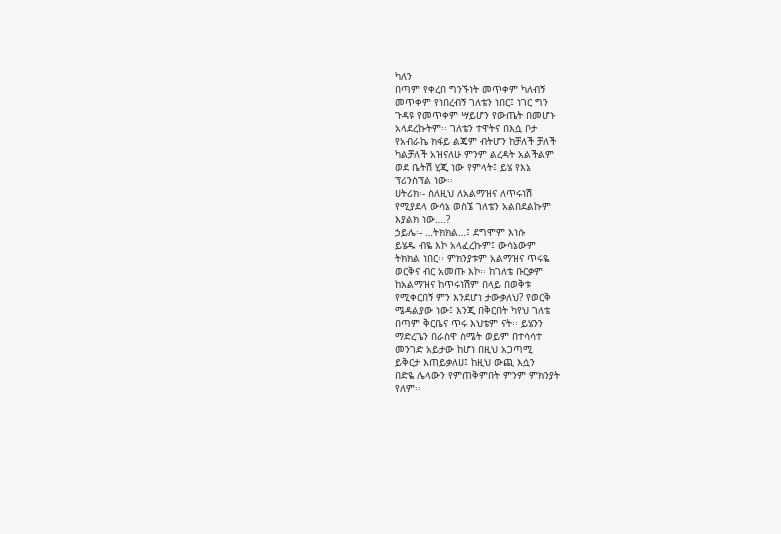ካለን
በጣም የቀረበ ግንኙነት መጥቀም ካለብኝ
መጥቀም የነበረብኝ ገለቴን ነበር፤ ነገር ግን
ጉዳዩ የመጥቀም ሣይሆን የውጤት በመሆኑ
አላደረኩትም፡፡ ገለቴን ተዋትና በእሷ ቦታ
የአብራኬ ክፋይ ልጄም ብትሆን ከቻለች ቻለች
ካልቻለች አዝናለሁ ምንም ልረዳት አልችልም
ወደ ቤትሽ ሂጂ ነው የምላት፤ ይሄ የእኔ
ፕሪንስፕል ነው፡፡
ሀትሪክ፡- ስለዚህ ለአልማዝና ለጥሩነሽ
የሚያደላ ውሳኔ ወስኜ ገለቴን አልበደልኩም
እያልክ ነው….?
ኃይሌ፡- …ትክክል…፤ ደግሞም እነሱ
ይሄዱ ብዬ እኮ አላፈረኩም፤ ውሳኔውም
ትክክል ነበር፡፡ ምክንያቱም አልማዝና ጥሩዬ
ወርቅና ብር አመጡ እኮ፡፡ ከገለቴ ቡርቃም
ከአልማዝና ከጥሩነሽም በላይ በወቅቱ
የሚቀርበኝ ምን እንደሆነ ታውቃለህ? የወርቅ
ሜዳልያው ነው፤ እንጂ በቅርበት ካየህ ገለቴ
በጣም ቅርቤና ጥሩ እህቴም ናት፡፡ ይሄንን
ማድረጌን በራስዋ ስሜት ወይም በተሳሳተ
መንገድ አይታው ከሆነ በዚህ አጋጣሚ
ይቅርታ እጠይቃለሀ፤ ከዚህ ውጪ እሷን
በድዬ ሌላውን የምጠቅምበት ምንም ምክንያት
የለም፡፡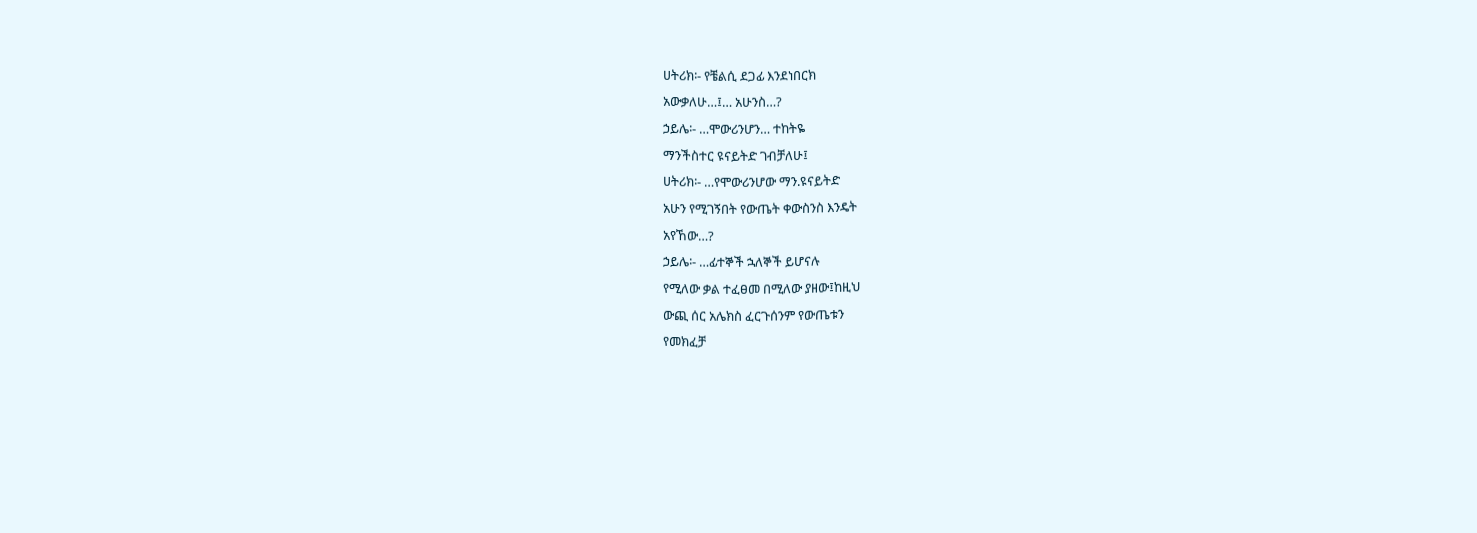ሀትሪክ፡- የቼልሲ ደጋፊ እንደነበርክ
አውቃለሁ…፤… አሁንስ…?
ኃይሌ፡- …ሞውሪንሆን… ተከትዬ
ማንችስተር ዩናይትድ ገብቻለሁ፤
ሀትሪክ፡- …የሞውሪንሆው ማን.ዩናይትድ
አሁን የሚገኝበት የውጤት ቀውስንስ እንዴት
አየኸው…?
ኃይሌ፡- …ፊተኞች ኋለኞች ይሆናሉ
የሚለው ቃል ተፈፀመ በሚለው ያዘው፤ከዚህ
ውጪ ሰር አሌክስ ፈርጉሰንም የውጤቱን
የመክፈቻ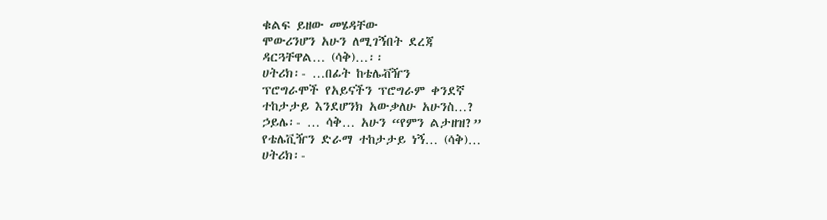ቁልፍ ይዘው መሄዳቸው
ሞውሪንሆን አሁን ለሚገኝበት ደረጃ
ዳርጓቸዋል… (ሳቅ)…፡፡
ሀትሪክ፡- …በፊት ከቴሌቭዥን
ፕሮግራሞች የአይናችን ፕሮግራም ቀንደኛ
ተከታታይ እንደሆንክ አውቃለሁ አሁንስ…?
ኃይሌ፡- … ሳቅ… አሁን “የምን ልታዘዝ?”
የቴሌቪዥን ድራማ ተከታታይ ነኝ… (ሳቅ)…
ሀትሪክ፡-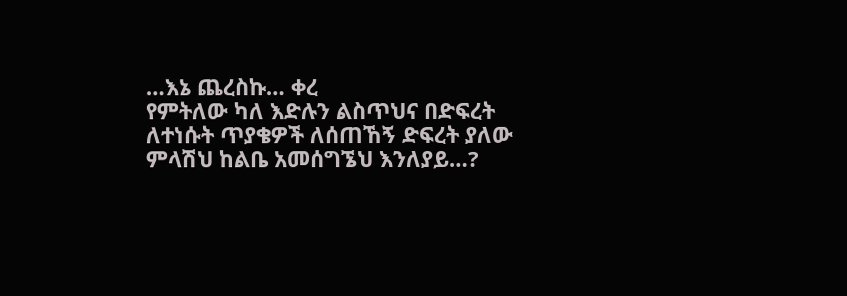…እኔ ጨረስኩ… ቀረ
የምትለው ካለ እድሉን ልስጥህና በድፍረት
ለተነሱት ጥያቄዎች ለሰጠኸኝ ድፍረት ያለው
ምላሽህ ከልቤ አመሰግኜህ እንለያይ…?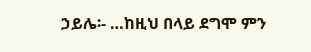ኃይሌ፡- …ከዚህ በላይ ደግሞ ምን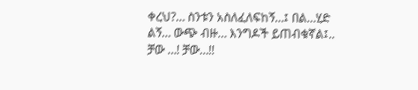ቀረህ?… ስንቱን አስለፈለፍከኝ…፤ በል…ሂድ
ልኝ… ውጭ ብዙ… እንግዶች ይጠብቁኛል፤..
ቻው …! ቻው…!!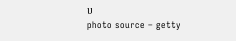ሀ
photo source – getty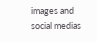images and social medias